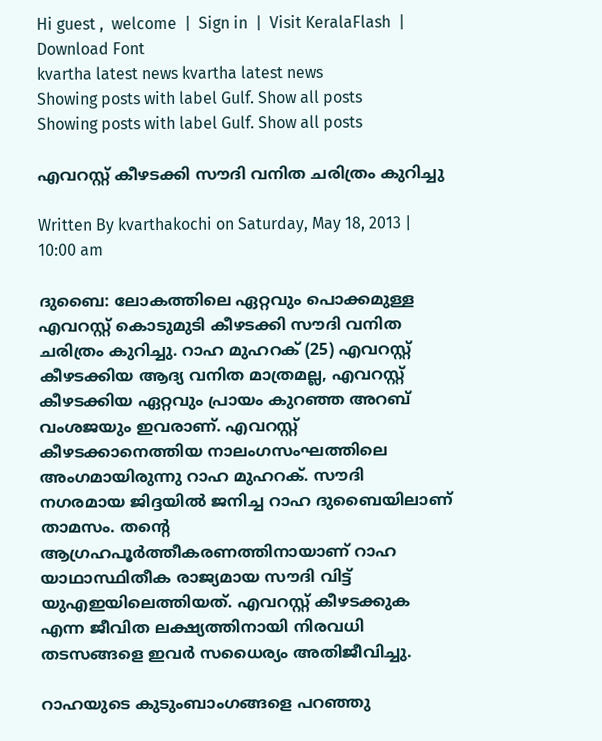Hi guest ,  welcome  |  Sign in  |  Visit KeralaFlash  |  Download Font
kvartha latest news kvartha latest news
Showing posts with label Gulf. Show all posts
Showing posts with label Gulf. Show all posts

എവറസ്റ്റ് കീഴടക്കി സൗദി വനിത ചരിത്രം കുറിച്ചു

Written By kvarthakochi on Saturday, May 18, 2013 | 10:00 am

ദുബൈ: ലോകത്തിലെ ഏറ്റവും പൊക്കമുള്ള എവറസ്റ്റ് കൊടുമുടി കീഴടക്കി സൗദി വനിത ചരിത്രം കുറിച്ചു. റാഹ മുഹറക് (25) എവറസ്റ്റ് കീഴടക്കിയ ആദ്യ വനിത മാത്രമല്ല, എവറസ്റ്റ് കീഴടക്കിയ ഏറ്റവും പ്രായം കുറഞ്ഞ അറബ് വംശജയും ഇവരാണ്. എവറസ്റ്റ് കീഴടക്കാനെത്തിയ നാലംഗസംഘത്തിലെ അംഗമായിരുന്നു റാഹ മുഹറക്. സൗദി നഗരമായ ജിദ്ദയില്‍ ജനിച്ച റാഹ ദുബൈയിലാണ് താമസം. തന്റെ ആഗ്രഹപൂര്‍ത്തീകരണത്തിനായാണ് റാഹ യാഥാസ്ഥിതീക രാജ്യമായ സൗദി വിട്ട് യുഎഇയിലെത്തിയത്. എവറസ്റ്റ് കീഴടക്കുക എന്ന ജീവിത ലക്ഷ്യത്തിനായി നിരവധി തടസങ്ങളെ ഇവര്‍ സധൈര്യം അതിജീവിച്ചു.

റാഹയുടെ കുടുംബാംഗങ്ങളെ പറഞ്ഞു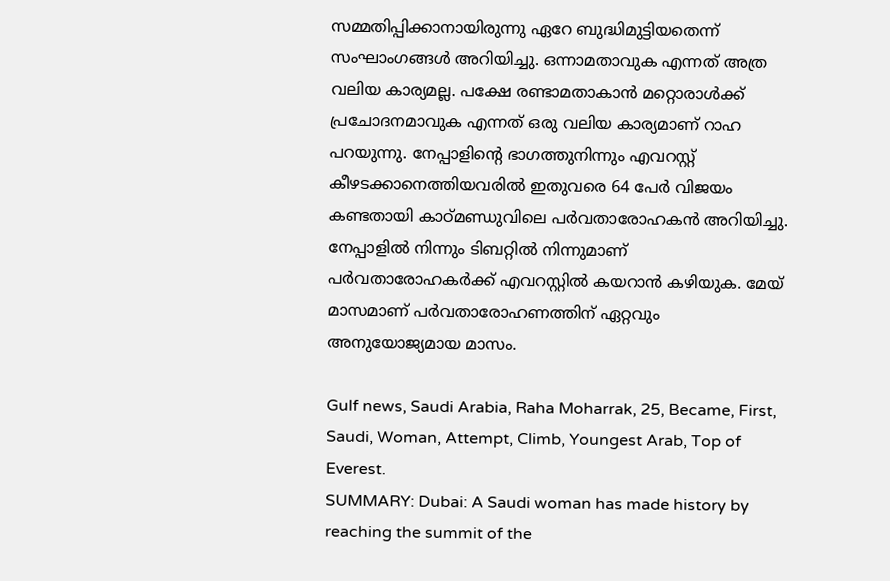സമ്മതിപ്പിക്കാനായിരുന്നു ഏറേ ബുദ്ധിമുട്ടിയതെന്ന് സംഘാംഗങ്ങള്‍ അറിയിച്ചു. ഒന്നാമതാവുക എന്നത് അത്ര വലിയ കാര്യമല്ല. പക്ഷേ രണ്ടാമതാകാന്‍ മറ്റൊരാള്‍ക്ക് പ്രചോദനമാവുക എന്നത് ഒരു വലിയ കാര്യമാണ് റാഹ പറയുന്നു. നേപ്പാളിന്റെ ഭാഗത്തുനിന്നും എവറസ്റ്റ് കീഴടക്കാനെത്തിയവരില്‍ ഇതുവരെ 64 പേര്‍ വിജയം കണ്ടതായി കാഠ്മണ്ഡുവിലെ പര്‍വതാരോഹകന്‍ അറിയിച്ചു. നേപ്പാളില്‍ നിന്നും ടിബറ്റില്‍ നിന്നുമാണ് പര്‍വതാരോഹകര്‍ക്ക് എവറസ്റ്റില്‍ കയറാന്‍ കഴിയുക. മേയ് മാസമാണ് പര്‍വതാരോഹണത്തിന് ഏറ്റവും അനുയോജ്യമായ മാസം.

Gulf news, Saudi Arabia, Raha Moharrak, 25, Became, First, Saudi, Woman, Attempt, Climb, Youngest Arab, Top of Everest.
SUMMARY: Dubai: A Saudi woman has made history by reaching the summit of the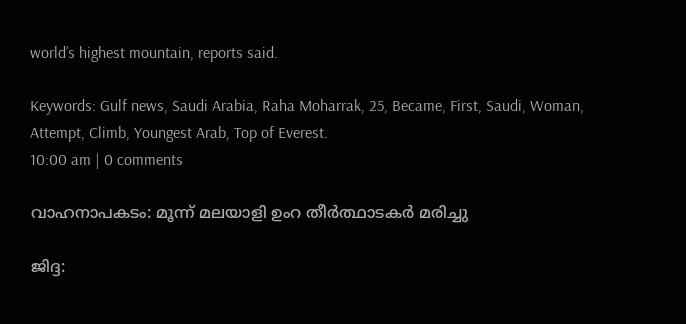world’s highest mountain, reports said.

Keywords: Gulf news, Saudi Arabia, Raha Moharrak, 25, Became, First, Saudi, Woman, Attempt, Climb, Youngest Arab, Top of Everest.
10:00 am | 0 comments

വാഹനാപകടം: മൂന്ന് മലയാളി ഉംറ തീര്‍ത്ഥാടകര്‍ മരിച്ചു

ജിദ്ദ: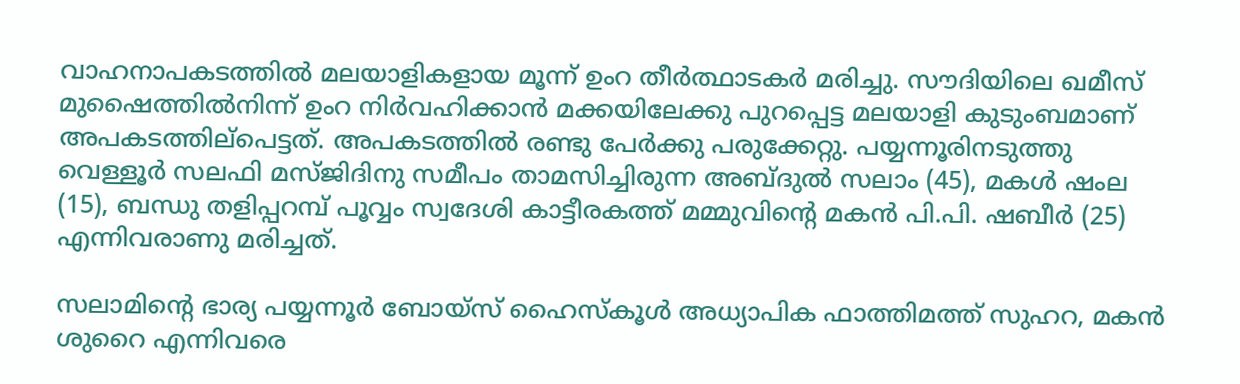വാഹനാപകടത്തില്‍ മലയാളികളായ മൂന്ന് ഉംറ തീര്‍ത്ഥാടകര്‍ മരിച്ചു. സൗദിയിലെ ഖമീസ് മുഷൈത്തില്‍നിന്ന് ഉംറ നിര്‍വഹിക്കാന്‍ മക്കയിലേക്കു പുറപ്പെട്ട മലയാളി കുടുംബമാണ് അപകടത്തില്‌പെട്ടത്. അപകടത്തില്‍ രണ്ടു പേര്‍ക്കു പരുക്കേറ്റു. പയ്യന്നൂരിനടുത്തു വെള്ളൂര്‍ സലഫി മസ്ജിദിനു സമീപം താമസിച്ചിരുന്ന അബ്ദുല്‍ സലാം (45), മകള്‍ ഷംല (15), ബന്ധു തളിപ്പറമ്പ് പൂവ്വം സ്വദേശി കാട്ടീരകത്ത് മമ്മുവിന്റെ മകന്‍ പി.പി. ഷബീര്‍ (25) എന്നിവരാണു മരിച്ചത്.

സലാമിന്റെ ഭാര്യ പയ്യന്നൂര്‍ ബോയ്‌സ് ഹൈസ്‌കൂള്‍ അധ്യാപിക ഫാത്തിമത്ത് സുഹറ, മകന്‍ ശുറൈ എന്നിവരെ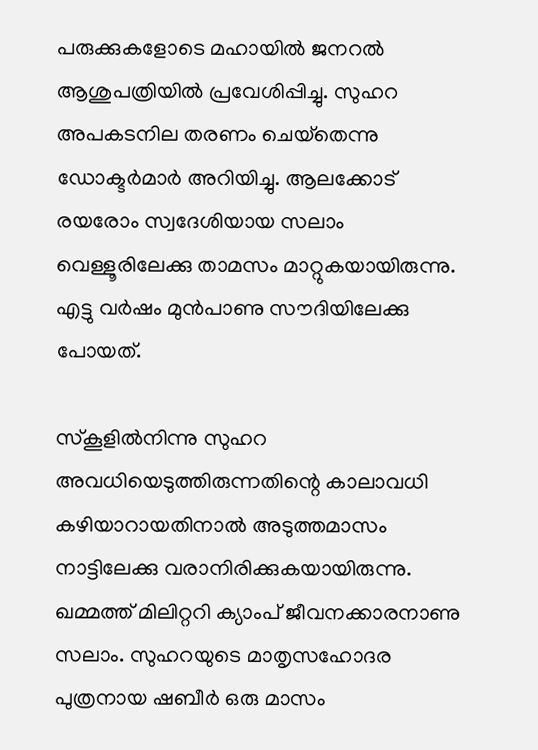പരുക്കുകളോടെ മഹായില്‍ ജനറല്‍ ആശുപത്രിയില്‍ പ്രവേശിപ്പിച്ചു. സുഹറ അപകടനില തരണം ചെയ്‌തെന്നു ഡോക്ടര്‍മാര്‍ അറിയിച്ചു. ആലക്കോട് രയരോം സ്വദേശിയായ സലാം വെള്ളൂരിലേക്കു താമസം മാറ്റുകയായിരുന്നു. എട്ടു വര്‍ഷം മുന്‍പാണു സൗദിയിലേക്കു പോയത്.

സ്‌കൂളില്‍നിന്നു സുഹറ അവധിയെടുത്തിരുന്നതിന്റെ കാലാവധി കഴിയാറായതിനാല്‍ അടുത്തമാസം നാട്ടിലേക്കു വരാനിരിക്കുകയായിരുന്നു. ഖമ്മത്ത് മിലിറ്ററി ക്യാംപ് ജീവനക്കാരനാണു സലാം. സുഹറയുടെ മാതൃസഹോദര പുത്രനായ ഷബീര്‍ ഒരു മാസം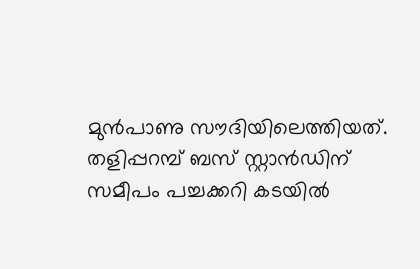മുന്‍പാണു സൗദിയിലെത്തിയത്. തളിപ്പറമ്പ് ബസ് സ്റ്റാന്‍ഡിന് സമീപം പച്ചക്കറി കടയില്‍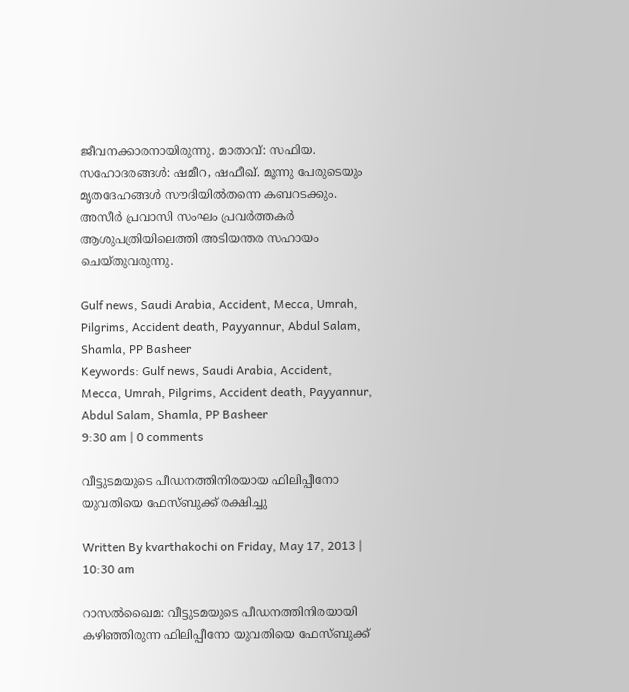ജീവനക്കാരനായിരുന്നു. മാതാവ്: സഫിയ. സഹോദരങ്ങള്‍: ഷമീറ, ഷഫീഖ്. മൂന്നു പേരുടെയും മൃതദേഹങ്ങള്‍ സൗദിയില്‍തന്നെ കബറടക്കും. അസീര്‍ പ്രവാസി സംഘം പ്രവര്‍ത്തകര്‍ ആശുപത്രിയിലെത്തി അടിയന്തര സഹായം ചെയ്തുവരുന്നു.

Gulf news, Saudi Arabia, Accident, Mecca, Umrah, Pilgrims, Accident death, Payyannur, Abdul Salam, Shamla, PP Basheer
Keywords: Gulf news, Saudi Arabia, Accident, Mecca, Umrah, Pilgrims, Accident death, Payyannur, Abdul Salam, Shamla, PP Basheer
9:30 am | 0 comments

വീട്ടുടമയുടെ പീഡനത്തിനിരയായ ഫിലിപ്പീനോ യുവതിയെ ഫേസ്ബുക്ക് രക്ഷിച്ചു

Written By kvarthakochi on Friday, May 17, 2013 | 10:30 am

റാസല്‍ഖൈമ: വീട്ടുടമയുടെ പീഡനത്തിനിരയായി കഴിഞ്ഞിരുന്ന ഫിലിപ്പീനോ യുവതിയെ ഫേസ്ബുക്ക്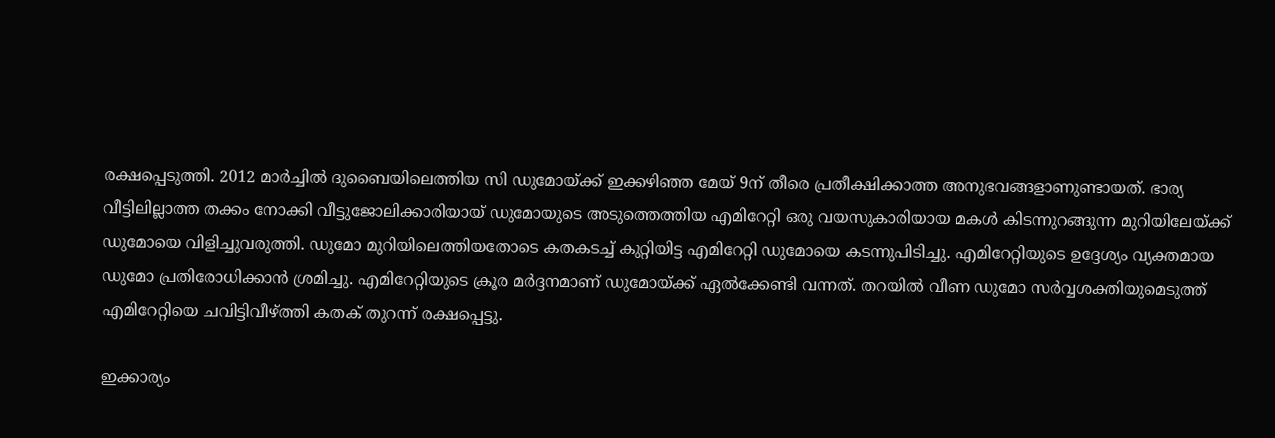രക്ഷപ്പെടുത്തി. 2012 മാര്‍ച്ചില്‍ ദുബൈയിലെത്തിയ സി ഡുമോയ്ക്ക് ഇക്കഴിഞ്ഞ മേയ് 9ന് തീരെ പ്രതീക്ഷിക്കാത്ത അനുഭവങ്ങളാണുണ്ടായത്. ഭാര്യ വീട്ടിലില്ലാത്ത തക്കം നോക്കി വീട്ടുജോലിക്കാരിയായ് ഡുമോയുടെ അടുത്തെത്തിയ എമിറേറ്റി ഒരു വയസുകാരിയായ മകള്‍ കിടന്നുറങ്ങുന്ന മുറിയിലേയ്ക്ക് ഡുമോയെ വിളിച്ചുവരുത്തി. ഡുമോ മുറിയിലെത്തിയതോടെ കതകടച്ച് കുറ്റിയിട്ട എമിറേറ്റി ഡുമോയെ കടന്നുപിടിച്ചു. എമിറേറ്റിയുടെ ഉദ്ദേശ്യം വ്യക്തമായ ഡുമോ പ്രതിരോധിക്കാന്‍ ശ്രമിച്ചു. എമിറേറ്റിയുടെ ക്രൂര മര്‍ദ്ദനമാണ് ഡുമോയ്ക്ക് ഏല്‍ക്കേണ്ടി വന്നത്. തറയില്‍ വീണ ഡുമോ സര്‍വ്വശക്തിയുമെടുത്ത് എമിറേറ്റിയെ ചവിട്ടിവീഴ്ത്തി കതക് തുറന്ന് രക്ഷപ്പെട്ടു.

ഇക്കാര്യം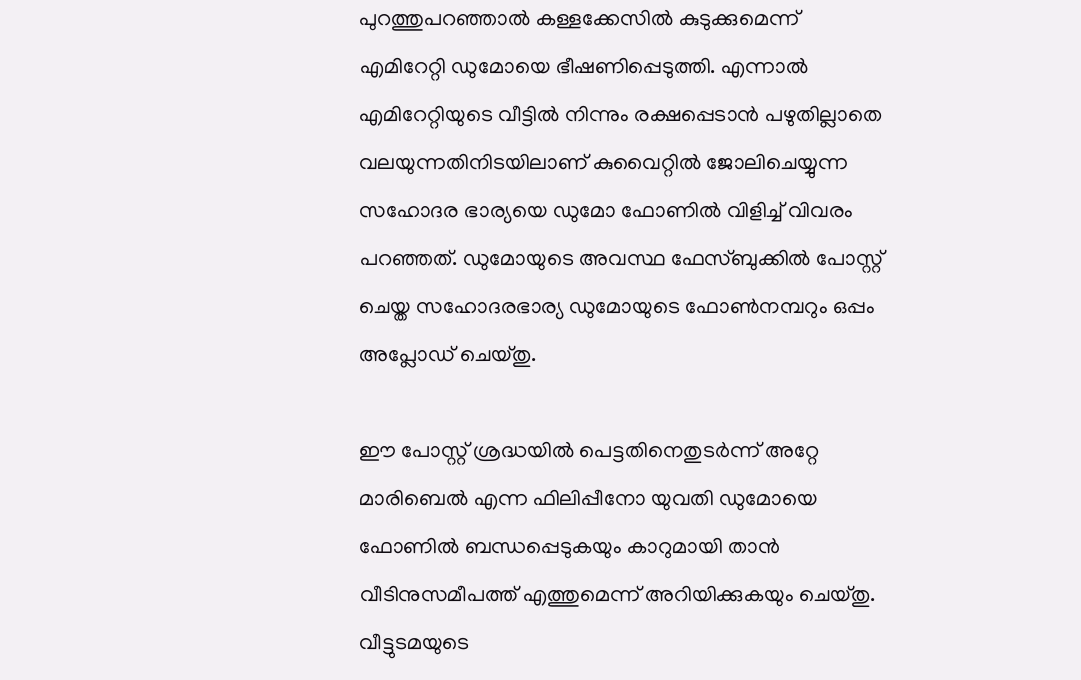പുറത്തുപറഞ്ഞാല്‍ കള്ളക്കേസില്‍ കുടുക്കുമെന്ന് എമിറേറ്റി ഡുമോയെ ഭീഷണിപ്പെടുത്തി. എന്നാല്‍ എമിറേറ്റിയുടെ വീട്ടില്‍ നിന്നും രക്ഷപ്പെടാന്‍ പഴുതില്ലാതെ വലയുന്നതിനിടയിലാണ് കുവൈറ്റില്‍ ജോലിചെയ്യുന്ന സഹോദര ഭാര്യയെ ഡുമോ ഫോണില്‍ വിളിച്ച് വിവരം പറഞ്ഞത്. ഡുമോയുടെ അവസ്ഥ ഫേസ്ബുക്കില്‍ പോസ്റ്റ് ചെയ്ത സഹോദരഭാര്യ ഡുമോയുടെ ഫോണ്‍നമ്പറും ഒപ്പം അപ്ലോഡ് ചെയ്തു.

ഈ പോസ്റ്റ് ശ്രദ്ധയില്‍ പെട്ടതിനെതുടര്‍ന്ന് അറ്റേ മാരിബെല്‍ എന്ന ഫിലിപ്പീനോ യുവതി ഡുമോയെ ഫോണില്‍ ബന്ധപ്പെടുകയും കാറുമായി താന്‍ വീടിനുസമീപത്ത് എത്തുമെന്ന് അറിയിക്കുകയും ചെയ്തു. വീട്ടുടമയുടെ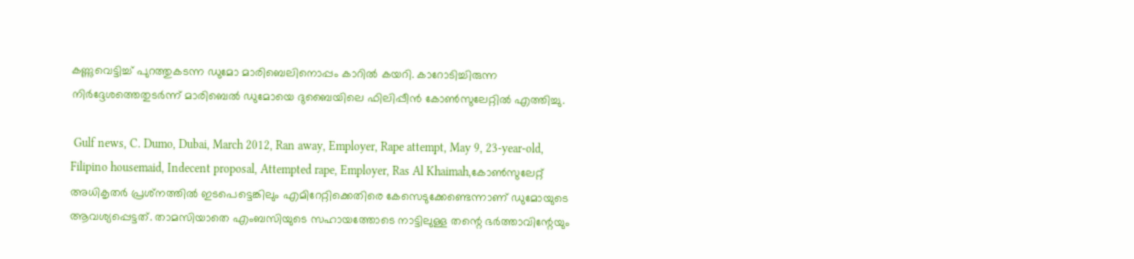കണ്ണുവെട്ടിച്ച് പുറത്തുകടന്ന ഡുമോ മാരിബെലിനൊപ്പം കാറില്‍ കയറി. കാറോടിച്ചിരുന്ന നിര്‍ദ്ദേശത്തെതുടര്‍ന്ന് മാരിബെല്‍ ഡുമോയെ ദുബൈയിലെ ഫിലിപ്പീന്‍ കോണ്‍സുലേറ്റില്‍ എത്തിച്ചു.

 Gulf news, C. Dumo, Dubai, March 2012, Ran away, Employer, Rape attempt, May 9, 23-year-old, Filipino housemaid, Indecent proposal, Attempted rape, Employer, Ras Al Khaimah,കോണ്‍സുലേറ്റ് അധികൃതര്‍ പ്രശ്‌നത്തില്‍ ഇടപെട്ടെങ്കിലും എമിറേറ്റിക്കെതിരെ കേസെടുക്കേണ്ടെന്നാണ് ഡുമോയുടെ ആവശ്യപ്പെട്ടത്. താമസിയാതെ എംബസിയുടെ സഹായത്തോടെ നാട്ടിലുള്ള തന്റെ ഭര്‍ത്താവിന്റേയും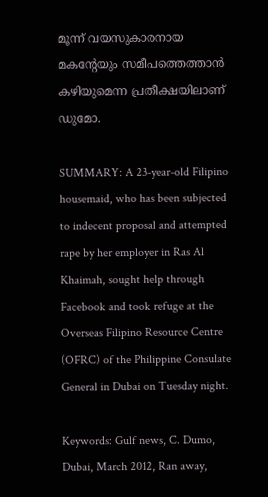മൂന്ന് വയസുകാരനായ മകന്റേയും സമീപത്തെത്താന്‍ കഴിയുമെന്ന പ്രതീക്ഷയിലാണ് ഡുമോ.

SUMMARY: A 23-year-old Filipino housemaid, who has been subjected to indecent proposal and attempted rape by her employer in Ras Al Khaimah, sought help through Facebook and took refuge at the Overseas Filipino Resource Centre (OFRC) of the Philippine Consulate General in Dubai on Tuesday night.

Keywords: Gulf news, C. Dumo, Dubai, March 2012, Ran away,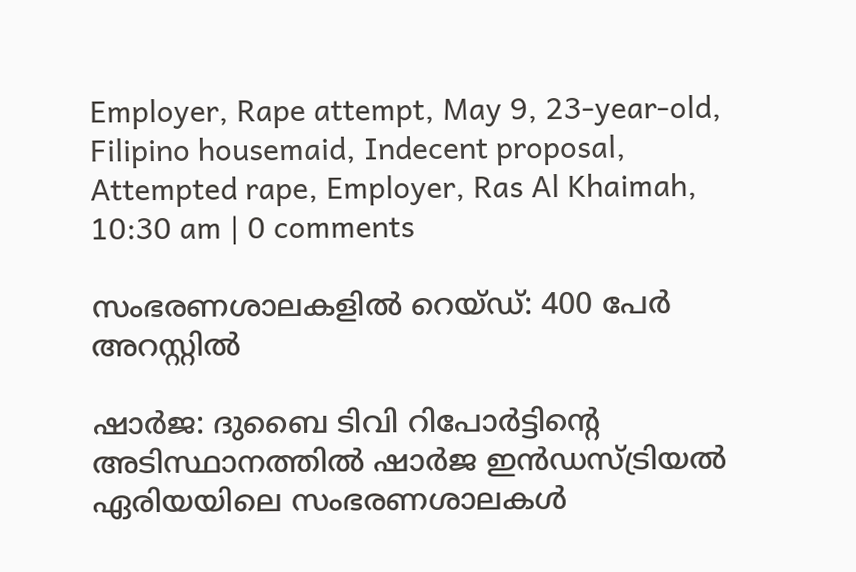Employer, Rape attempt, May 9, 23-year-old, Filipino housemaid, Indecent proposal, Attempted rape, Employer, Ras Al Khaimah,
10:30 am | 0 comments

സംഭരണശാലകളില്‍ റെയ്ഡ്: 400 പേര്‍ അറസ്റ്റില്‍

ഷാര്‍ജ: ദുബൈ ടിവി റിപോര്‍ട്ടിന്റെ അടിസ്ഥാനത്തില്‍ ഷാര്‍ജ ഇന്‍ഡസ്ട്രിയല്‍ ഏരിയയിലെ സംഭരണശാലകള്‍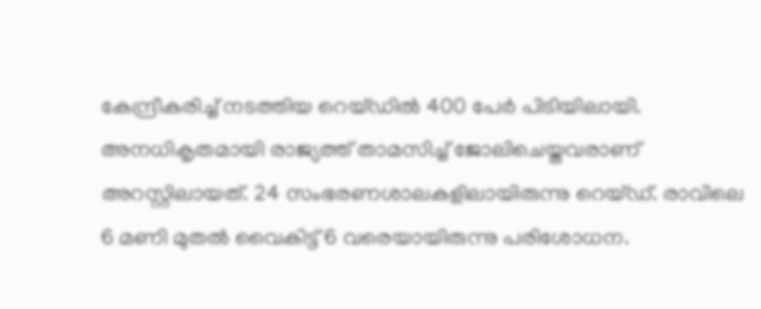കേന്ദ്രീകരിച്ച് നടത്തിയ റെയ്ഡില്‍ 400 പേര്‍ പിടിയിലായി. അനധികൃതമായി രാജ്യത്ത് താമസിച്ച് ജോലിചെയ്തവരാണ് അറസ്റ്റിലായത്. 24 സംഭരണശാലകളിലായിരുന്നു റെയ്ഡ്. രാവിലെ 6 മണി മുതല്‍ വൈകിട്ട് 6 വരെയായിരുന്നു പരിശോധന.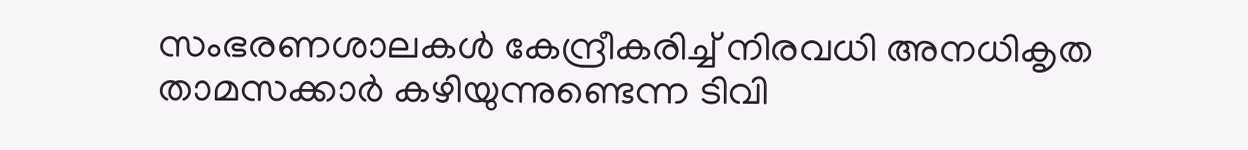സംഭരണശാലകള്‍ കേന്ദ്രീകരിച്ച് നിരവധി അനധികൃത താമസക്കാര്‍ കഴിയുന്നുണ്ടെന്ന ടിവി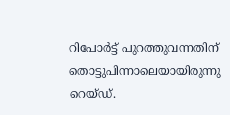റിപോര്‍ട്ട് പുറത്തുവന്നതിന് തൊട്ടുപിന്നാലെയായിരുന്നു റെയ്ഡ്.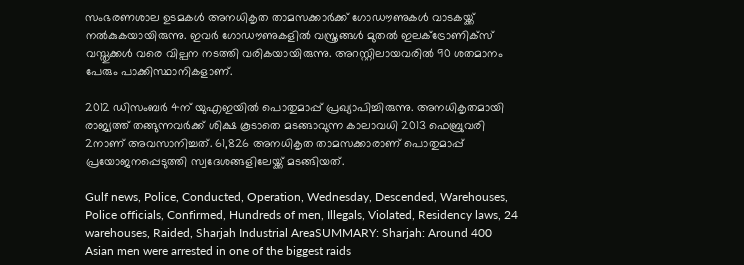സംഭരണശാല ഉടമകള്‍ അനധികൃത താമസക്കാര്‍ക്ക് ഗോഡൗണുകള്‍ വാടകയ്ക്ക് നല്‍കുകയായിരുന്നു. ഇവര്‍ ഗോഡൗണുകളില്‍ വസ്ത്രങ്ങള്‍ മുതല്‍ ഇലക്ട്രോണിക്‌സ് വസ്തുക്കള്‍ വരെ വില്പന നടത്തി വരികയായിരുന്നു. അറസ്റ്റിലായവരില്‍ 90 ശതമാനം പേരും പാക്കിസ്ഥാനികളാണ്.

2012 ഡിസംബര്‍ 4ന് യുഎഇയില്‍ പൊതുമാപ്പ് പ്രഖ്യാപിച്ചിരുന്നു. അനധികൃതമായി രാജ്യത്ത് തങ്ങുന്നവര്‍ക്ക് ശിക്ഷ കൂടാതെ മടങ്ങാവുന്ന കാലാവധി 2013 ഫെബ്രുവരി 2നാണ് അവസാനിച്ചത്. 61,826 അനധികൃത താമസക്കാരാണ് പൊതുമാപ്പ് പ്രയോജനപ്പെടുത്തി സ്വദേശങ്ങളിലേയ്ക്ക് മടങ്ങിയത്.

Gulf news, Police, Conducted, Operation, Wednesday, Descended, Warehouses, Police officials, Confirmed, Hundreds of men, Illegals, Violated, Residency laws, 24 warehouses, Raided, Sharjah Industrial AreaSUMMARY: Sharjah: Around 400 Asian men were arrested in one of the biggest raids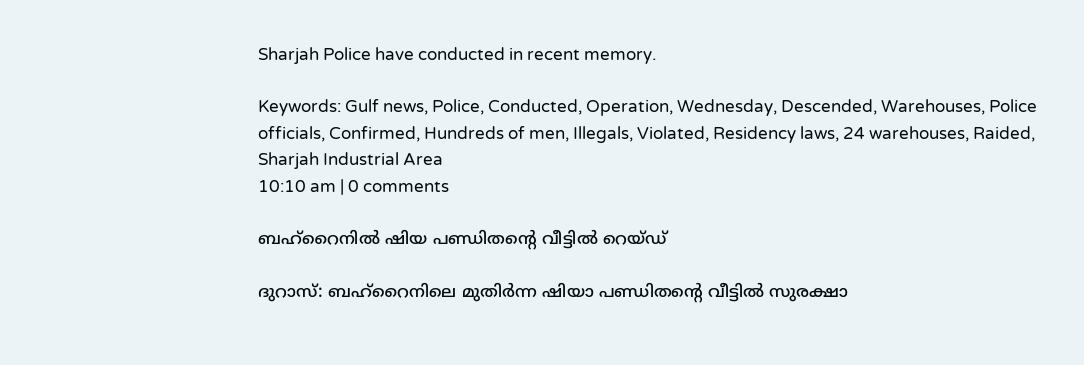Sharjah Police have conducted in recent memory.

Keywords: Gulf news, Police, Conducted, Operation, Wednesday, Descended, Warehouses, Police officials, Confirmed, Hundreds of men, Illegals, Violated, Residency laws, 24 warehouses, Raided, Sharjah Industrial Area
10:10 am | 0 comments

ബഹ്‌റൈനില്‍ ഷിയ പണ്ഡിതന്റെ വീട്ടില്‍ റെയ്ഡ്

ദുറാസ്: ബഹ്‌റൈനിലെ മുതിര്‍ന്ന ഷിയാ പണ്ഡിതന്റെ വീട്ടില്‍ സുരക്ഷാ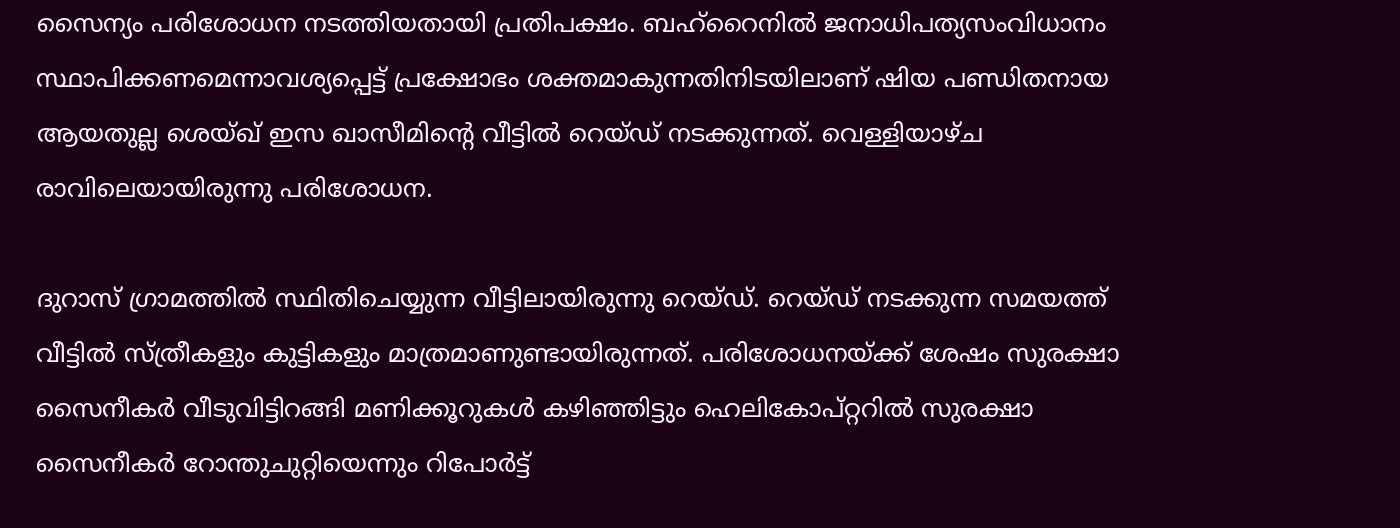സൈന്യം പരിശോധന നടത്തിയതായി പ്രതിപക്ഷം. ബഹ്‌റൈനില്‍ ജനാധിപത്യസംവിധാനം സ്ഥാപിക്കണമെന്നാവശ്യപ്പെട്ട് പ്രക്ഷോഭം ശക്തമാകുന്നതിനിടയിലാണ് ഷിയ പണ്ഡിതനായ ആയതുല്ല ശെയ്ഖ് ഇസ ഖാസീമിന്റെ വീട്ടില്‍ റെയ്ഡ് നടക്കുന്നത്. വെള്ളിയാഴ്ച രാവിലെയായിരുന്നു പരിശോധന.

ദുറാസ് ഗ്രാമത്തില്‍ സ്ഥിതിചെയ്യുന്ന വീട്ടിലായിരുന്നു റെയ്ഡ്. റെയ്ഡ് നടക്കുന്ന സമയത്ത് വീട്ടില്‍ സ്ത്രീകളും കുട്ടികളും മാത്രമാണുണ്ടായിരുന്നത്. പരിശോധനയ്ക്ക് ശേഷം സുരക്ഷാ സൈനീകര്‍ വീടുവിട്ടിറങ്ങി മണിക്കൂറുകള്‍ കഴിഞ്ഞിട്ടും ഹെലികോപ്റ്ററില്‍ സുരക്ഷാ സൈനീകര്‍ റോന്തുചുറ്റിയെന്നും റിപോര്‍ട്ട്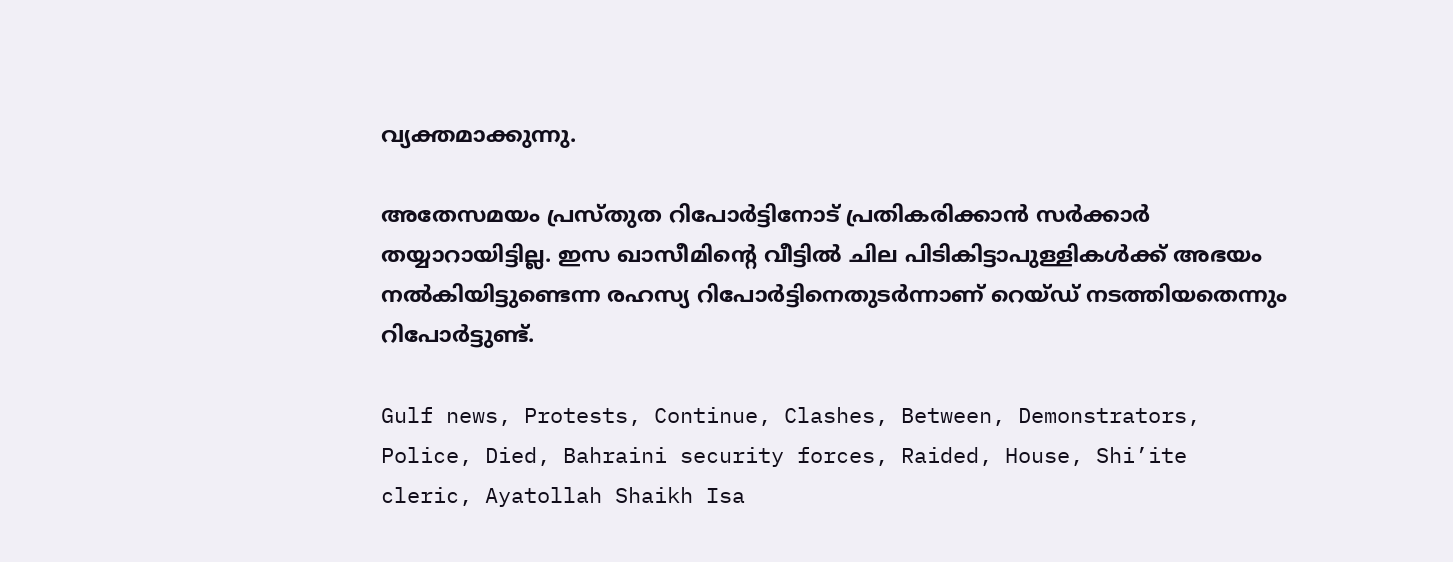വ്യക്തമാക്കുന്നു.

അതേസമയം പ്രസ്തുത റിപോര്‍ട്ടിനോട് പ്രതികരിക്കാന്‍ സര്‍ക്കാര്‍ തയ്യാറായിട്ടില്ല. ഇസ ഖാസീമിന്റെ വീട്ടില്‍ ചില പിടികിട്ടാപുള്ളികള്‍ക്ക് അഭയം നല്‍കിയിട്ടുണ്ടെന്ന രഹസ്യ റിപോര്‍ട്ടിനെതുടര്‍ന്നാണ് റെയ്ഡ് നടത്തിയതെന്നും റിപോര്‍ട്ടുണ്ട്.

Gulf news, Protests, Continue, Clashes, Between, Demonstrators, Police, Died, Bahraini security forces, Raided, House, Shi’ite cleric, Ayatollah Shaikh Isa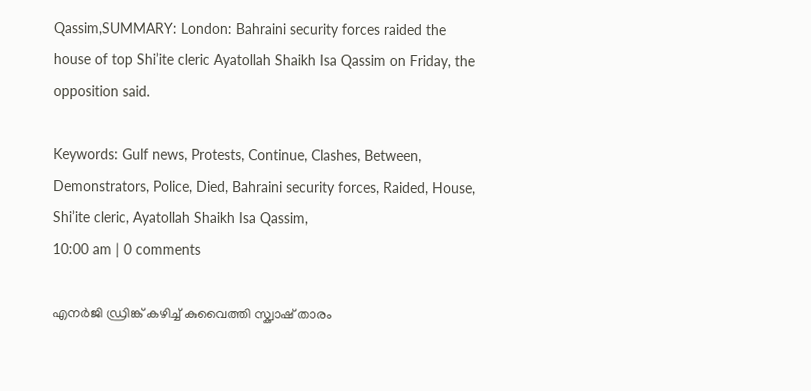Qassim,SUMMARY: London: Bahraini security forces raided the house of top Shi’ite cleric Ayatollah Shaikh Isa Qassim on Friday, the opposition said.

Keywords: Gulf news, Protests, Continue, Clashes, Between, Demonstrators, Police, Died, Bahraini security forces, Raided, House, Shi’ite cleric, Ayatollah Shaikh Isa Qassim,
10:00 am | 0 comments

എനര്‍ജി ഡ്രിങ്ക് കഴിച്ച് കുവൈത്തി സ്ക്വാഷ് താരം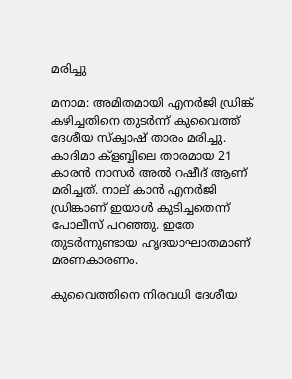മരിച്ചു

മനാമ: അമിതമായി എനര്‍ജി ഡ്രിങ്ക് കഴിച്ചതിനെ തുടര്‍ന്ന് കുവൈത്ത് ദേശീയ സ്ക്വാഷ് താരം മരിച്ചു. കാദിമാ ക്ളബ്ബിലെ താരമായ 21 കാരന്‍ നാസര്‍ അല്‍ റഷീദ് ആണ് മരിച്ചത്. നാല് കാന്‍ എനര്‍ജി ഡ്രിങ്കാണ് ഇയാള്‍ കുടിച്ചതെന്ന് പോലീസ് പറഞ്ഞു. ഇതേ തുടര്‍ന്നുണ്ടായ ഹൃദയാഘാതമാണ് മരണകാരണം.

കുവൈത്തിനെ നിരവധി ദേശീയ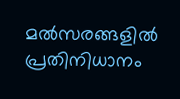മല്‍സരങ്ങളില്‍ പ്രതിനിധാനം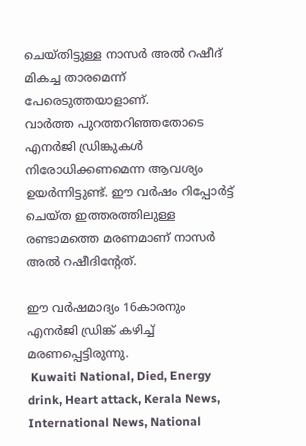ചെയ്തിട്ടുള്ള നാസര്‍ അല്‍ റഷീദ് മികച്ച താരമെന്ന് പേരെടുത്തയാളാണ്.
വാര്‍ത്ത പുറത്തറിഞ്ഞതോടെ എനര്‍ജി ഡ്രിങ്കുകള്‍ നിരോധിക്കണമെന്ന ആവശ്യം ഉയര്‍ന്നിട്ടുണ്ട്. ഈ വര്‍ഷം റിപ്പോര്‍ട്ട് ചെയ്ത ഇത്തരത്തിലുള്ള രണ്ടാമത്തെ മരണമാണ് നാസര്‍ അല്‍ റഷീദിന്റേത്.

ഈ വര്‍ഷമാദ്യം 16കാരനും എനര്‍ജി ഡ്രിങ്ക് കഴിച്ച് മരണപ്പെട്ടിരുന്നു.
 Kuwaiti National, Died, Energy drink, Heart attack, Kerala News, International News, National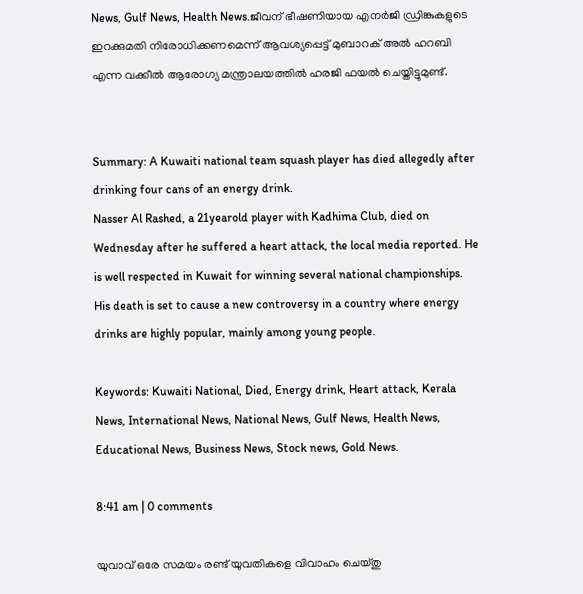News, Gulf News, Health News.ജീവന് ഭീഷണിയായ എനര്‍ജി ഡ്രിങ്കുകളുടെ ഇറക്കുമതി നിരോധിക്കണമെന്ന് ആവശ്യപ്പെട്ട് മുബാറക് അല്‍ ഹറബി എന്ന വക്കീല്‍ ആരോഗ്യ മന്ത്രാലയത്തില്‍ ഹരജി ഫയല്‍ ചെയ്തിട്ടുമുണ്ട്.


Summary: A Kuwaiti national team squash player has died allegedly after drinking four cans of an energy drink.
Nasser Al Rashed, a 21yearold player with Kadhima Club, died on Wednesday after he suffered a heart attack, the local media reported. He is well respected in Kuwait for winning several national championships.
His death is set to cause a new controversy in a country where energy drinks are highly popular, mainly among young people.

Keywords: Kuwaiti National, Died, Energy drink, Heart attack, Kerala News, International News, National News, Gulf News, Health News, Educational News, Business News, Stock news, Gold News.

8:41 am | 0 comments

യുവാവ് ഒരേ സമയം രണ്ട് യുവതികളെ വിവാഹം ചെയ്തു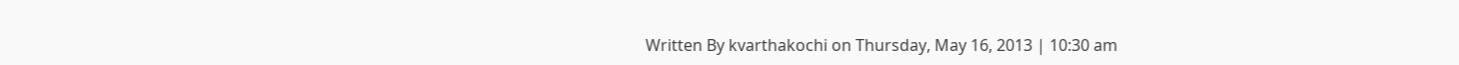Written By kvarthakochi on Thursday, May 16, 2013 | 10:30 am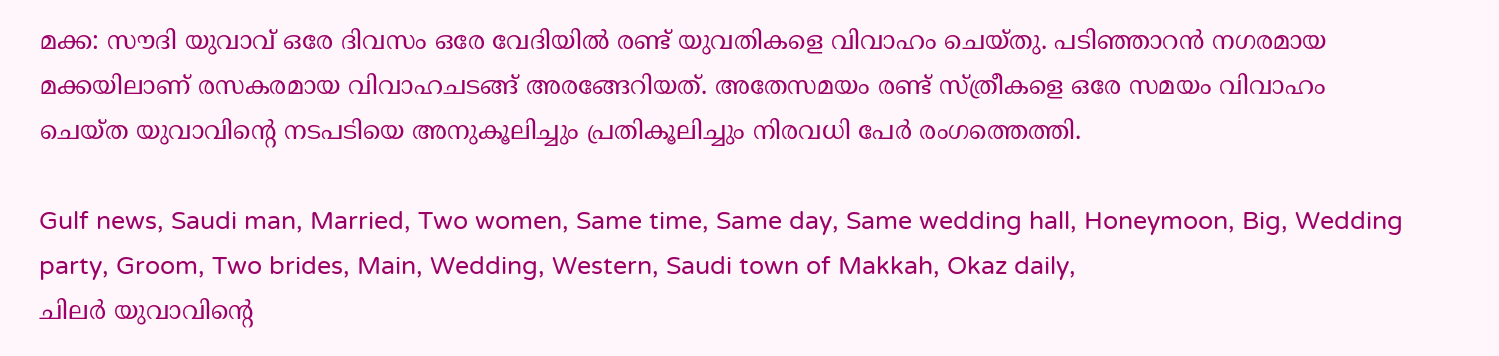മക്ക: സൗദി യുവാവ് ഒരേ ദിവസം ഒരേ വേദിയില്‍ രണ്ട് യുവതികളെ വിവാഹം ചെയ്തു. പടിഞ്ഞാറന്‍ നഗരമായ മക്കയിലാണ് രസകരമായ വിവാഹചടങ്ങ് അരങ്ങേറിയത്. അതേസമയം രണ്ട് സ്ത്രീകളെ ഒരേ സമയം വിവാഹം ചെയ്ത യുവാവിന്റെ നടപടിയെ അനുകൂലിച്ചും പ്രതികൂലിച്ചും നിരവധി പേര്‍ രംഗത്തെത്തി.

Gulf news, Saudi man, Married, Two women, Same time, Same day, Same wedding hall, Honeymoon, Big, Wedding party, Groom, Two brides, Main, Wedding, Western, Saudi town of Makkah, Okaz daily,
ചിലര്‍ യുവാവിന്റെ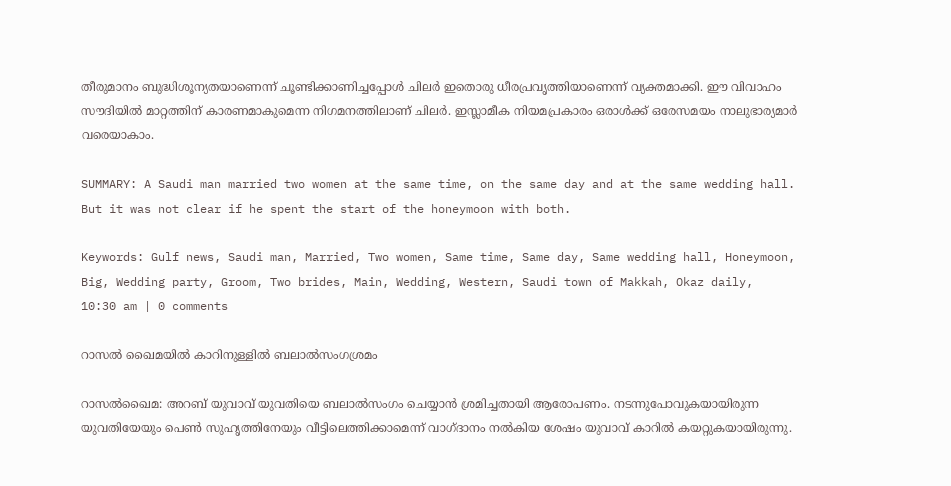തീരുമാനം ബുദ്ധിശൂന്യതയാണെന്ന് ചൂണ്ടിക്കാണിച്ചപ്പോള്‍ ചിലര്‍ ഇതൊരു ധീരപ്രവൃത്തിയാണെന്ന് വ്യക്തമാക്കി. ഈ വിവാഹം സൗദിയില്‍ മാറ്റത്തിന് കാരണമാകുമെന്ന നിഗമനത്തിലാണ് ചിലര്‍. ഇസ്ലാമീക നിയമപ്രകാരം ഒരാള്‍ക്ക് ഒരേസമയം നാലുഭാര്യമാര്‍ വരെയാകാം.

SUMMARY: A Saudi man married two women at the same time, on the same day and at the same wedding hall. But it was not clear if he spent the start of the honeymoon with both.

Keywords: Gulf news, Saudi man, Married, Two women, Same time, Same day, Same wedding hall, Honeymoon, Big, Wedding party, Groom, Two brides, Main, Wedding, Western, Saudi town of Makkah, Okaz daily,
10:30 am | 0 comments

റാസല്‍ ഖൈമയില്‍ കാറിനുള്ളില്‍ ബലാല്‍സംഗശ്രമം

റാസല്‍ഖൈമ: അറബ് യുവാവ് യുവതിയെ ബലാല്‍സംഗം ചെയ്യാന്‍ ശ്രമിച്ചതായി ആരോപണം. നടന്നുപോവുകയായിരുന്ന യുവതിയേയും പെണ്‍ സുഹൃത്തിനേയും വീട്ടിലെത്തിക്കാമെന്ന് വാഗ്ദാനം നല്‍കിയ ശേഷം യുവാവ് കാറില്‍ കയറ്റുകയായിരുന്നു.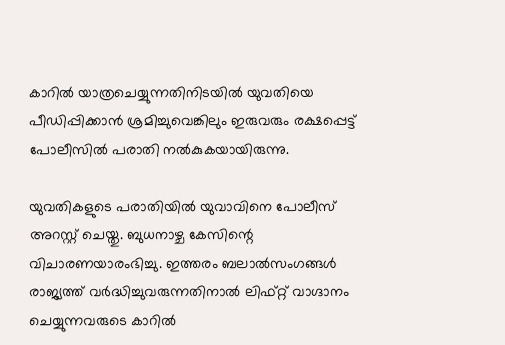കാറില്‍ യാത്രചെയ്യുന്നതിനിടയില്‍ യുവതിയെ പീഡിപ്പിക്കാന്‍ ശ്രമിച്ചുവെങ്കിലും ഇരുവരും രക്ഷപ്പെട്ട് പോലീസില്‍ പരാതി നല്‍കുകയായിരുന്നു.

യുവതികളുടെ പരാതിയില്‍ യുവാവിനെ പോലീസ് അറസ്റ്റ് ചെയ്തു. ബുധനാഴ്ച കേസിന്റെ വിചാരണയാരംഭിച്ചു. ഇത്തരം ബലാല്‍സംഗങ്ങള്‍ രാജ്യത്ത് വര്‍ദ്ധിച്ചുവരുന്നതിനാല്‍ ലിഫ്റ്റ് വാഗ്ദാനം ചെയ്യുന്നവരുടെ കാറില്‍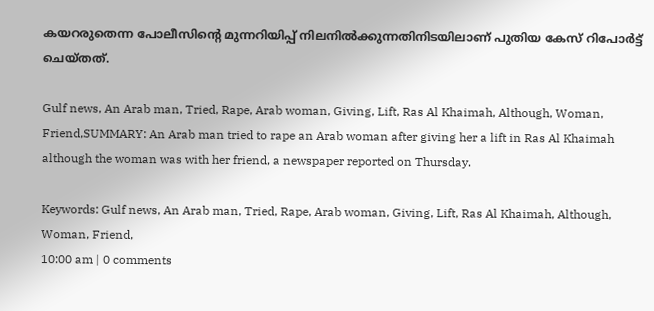കയറരുതെന്ന പോലീസിന്റെ മുന്നറിയിപ്പ് നിലനില്‍ക്കുന്നതിനിടയിലാണ് പുതിയ കേസ് റിപോര്‍ട്ട് ചെയ്തത്.

Gulf news, An Arab man, Tried, Rape, Arab woman, Giving, Lift, Ras Al Khaimah, Although, Woman, Friend,SUMMARY: An Arab man tried to rape an Arab woman after giving her a lift in Ras Al Khaimah although the woman was with her friend, a newspaper reported on Thursday.

Keywords: Gulf news, An Arab man, Tried, Rape, Arab woman, Giving, Lift, Ras Al Khaimah, Although, Woman, Friend,
10:00 am | 0 comments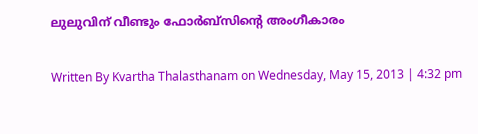ലുലുവിന് വീണ്ടും ഫോര്‍ബ്‌സിന്റെ അംഗീകാരം

Written By Kvartha Thalasthanam on Wednesday, May 15, 2013 | 4:32 pm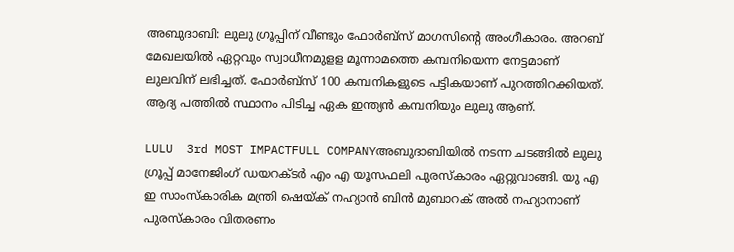അബുദാബി: ലുലു ഗ്രൂപ്പിന് വീണ്ടും ഫോര്‍ബ്‌സ് മാഗസിന്റെ അംഗീകാരം. അറബ് മേഖലയില്‍ ഏറ്റവും സ്വാധീനമുളള മൂന്നാമത്തെ കമ്പനിയെന്ന നേട്ടമാണ് ലുലവിന് ലഭിച്ചത്. ഫോര്‍ബ്‌സ് 100 കമ്പനികളുടെ പട്ടികയാണ് പുറത്തിറക്കിയത്. ആദ്യ പത്തില്‍ സ്ഥാനം പിടിച്ച ഏക ഇന്ത്യന്‍ കമ്പനിയും ലുലു ആണ്.

LULU  3rd MOST IMPACTFULL COMPANYഅബുദാബിയില്‍ നടന്ന ചടങ്ങില്‍ ലുലു ഗ്രൂപ്പ് മാനേജിംഗ് ഡയറക്ടര്‍ എം എ യൂസഫലി പുരസ്‌കാരം ഏറ്റുവാങ്ങി. യു എ ഇ സാംസ്‌കാരിക മന്ത്രി ഷെയ്ക് നഹ്യാന്‍ ബിന്‍ മുബാറക് അല്‍ നഹ്യാനാണ് പുരസ്‌കാരം വിതരണം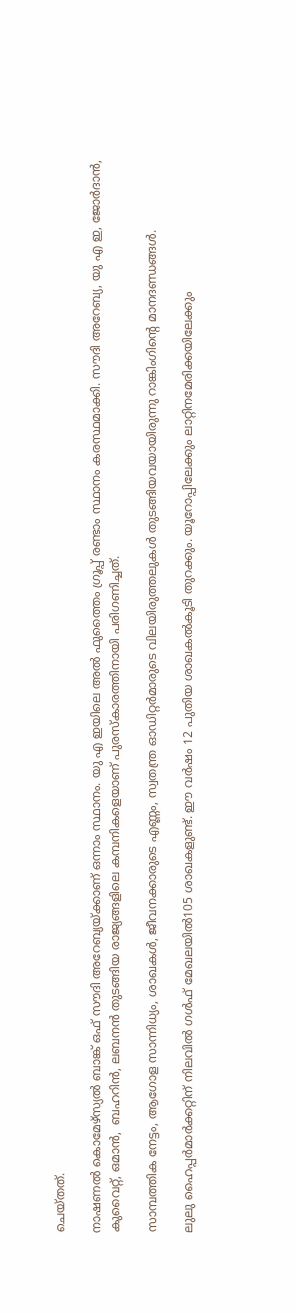ചെയ്തത്.

നാഷണല്‍ കൊമേഴ്‌സ്യല്‍ ബാങ്ക് ഒഫ് സൗദി അറേബ്യയ്ക്കാണ് ഒന്നാം സ്ഥാനം. യു എ ഇയിലെ അല്‍ ഫുത്തൈം ഗ്രൂപ്പ് രണ്ടാം സ്ഥാനം കരസ്ഥമാക്കി. സൗദി അറേബ്യ, യു എ ഇ, ജോര്‍ദാന്‍, കുവൈറ്റ്, ഒമാന്‍,  ബഹറിന്‍, ലബനന്‍ തുടങ്ങിയ രാജ്യങ്ങളിലെ കമ്പനികളെയാണ് പുരസ്‌കാരത്തിനായി പരിഗണിച്ചത്.

സാമ്പത്തിക നേട്ടം, ആഗോള സാന്നിധ്യം, ശാഖകള്‍, ജീവനക്കാരുടെ എണ്ണം, സ്വതന്ത്ര ഓഡിറ്റര്‍മാരുടെ വിലയിരുത്തലുകള്‍ തുടങ്ങിയവയായിരുന്നു റാങ്കിംഗിന്റെ മാനദണ്ഡങ്ങള്‍.

ലുലു ഹൈപ്പര്‍മാര്‍ക്കറ്റിന് നിലവില്‍ ഗള്‍ഫ് മേഖലയില്‍105 ശാഖകളുണ്ട്. ഈ വര്‍ഷം 12 പുതിയ ശാഖകല്‍കൂടി തുറക്കും. യൂറോപ്പിലേക്കും ലാറ്റിനമേരിക്കയിലേക്കും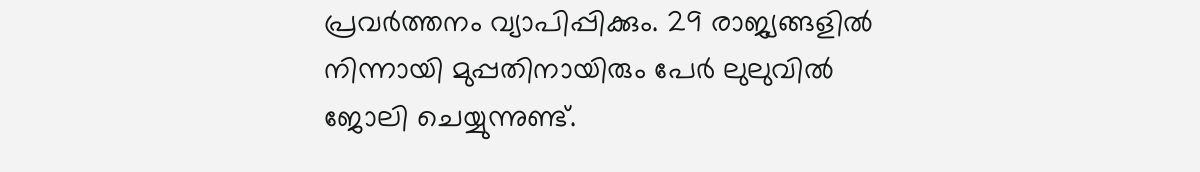പ്രവര്‍ത്തനം വ്യാപിപ്പിക്കും. 29 രാജ്യങ്ങളില്‍ നിന്നായി മുപ്പതിനായിരും പേര്‍ ലുലുവില്‍ ജോലി ചെയ്യുന്നുണ്ട്.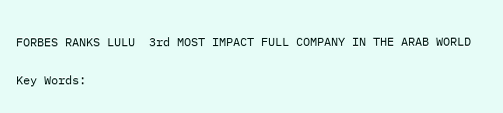FORBES RANKS LULU  3rd MOST IMPACT FULL COMPANY IN THE ARAB WORLD

Key Words: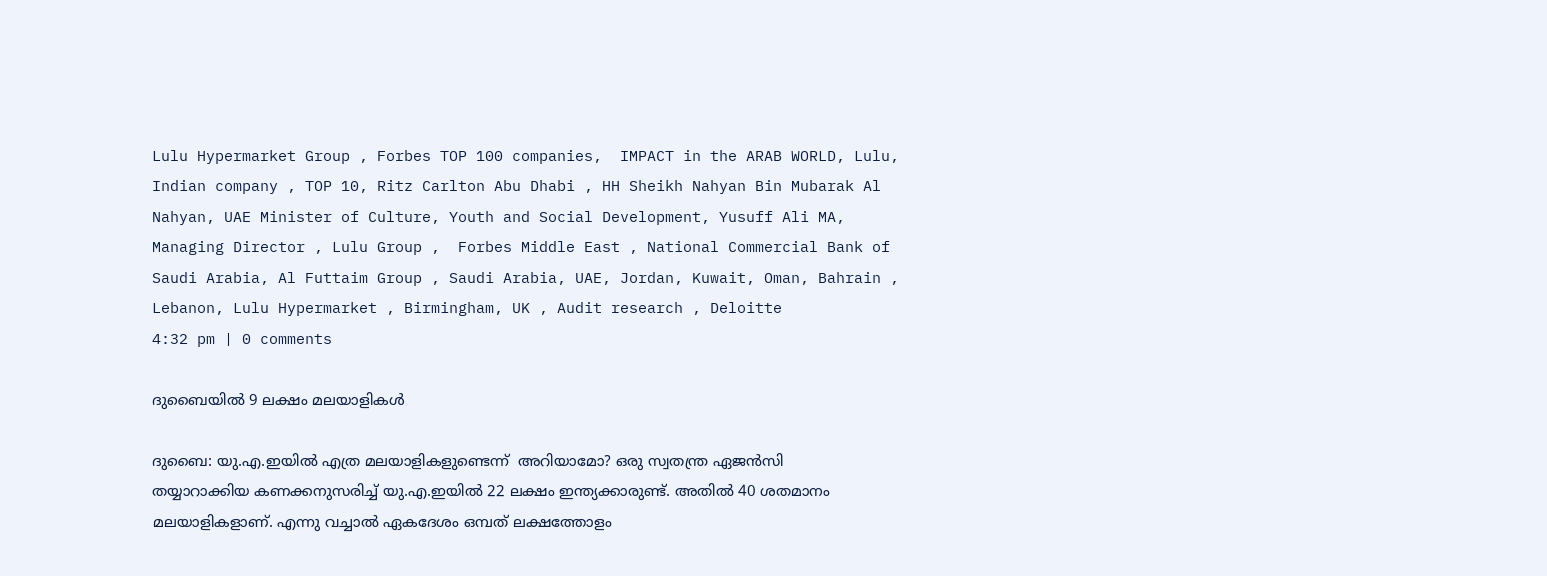Lulu Hypermarket Group , Forbes TOP 100 companies,  IMPACT in the ARAB WORLD, Lulu, Indian company , TOP 10, Ritz Carlton Abu Dhabi , HH Sheikh Nahyan Bin Mubarak Al Nahyan, UAE Minister of Culture, Youth and Social Development, Yusuff Ali MA, Managing Director , Lulu Group ,  Forbes Middle East , National Commercial Bank of Saudi Arabia, Al Futtaim Group , Saudi Arabia, UAE, Jordan, Kuwait, Oman, Bahrain , Lebanon, Lulu Hypermarket , Birmingham, UK , Audit research , Deloitte
4:32 pm | 0 comments

ദുബൈയില്‍ 9 ലക്ഷം മലയാളികള്‍

ദുബൈ: യു.എ.ഇയില്‍ എത്ര മലയാളികളുണ്ടെന്ന്  അറിയാമോ? ഒരു സ്വതന്ത്ര ഏജന്‍സി തയ്യാറാക്കിയ കണക്കനുസരിച്ച് യു.എ.ഇയില്‍ 22 ലക്ഷം ഇന്ത്യക്കാരുണ്ട്. അതില്‍ 40 ശതമാനം മലയാളികളാണ്. എന്നു വച്ചാല്‍ ഏകദേശം ഒമ്പത് ലക്ഷത്തോളം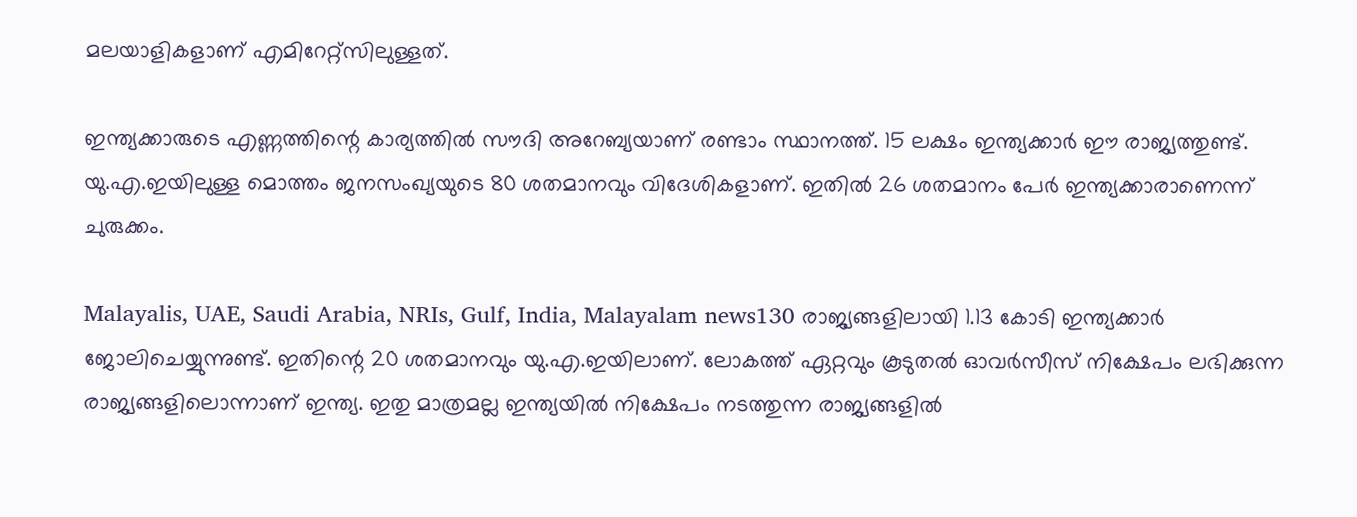മലയാളികളാണ് എമിറേറ്റ്‌സിലുള്ളത്.

ഇന്ത്യക്കാരുടെ എണ്ണത്തിന്റെ കാര്യത്തില്‍ സൗദി അറേബ്യയാണ് രണ്ടാം സ്ഥാനത്ത്. 15 ലക്ഷം ഇന്ത്യക്കാര്‍ ഈ രാജ്യത്തുണ്ട്. യു.എ.ഇയിലുള്ള മൊത്തം ജനസംഖ്യയുടെ 80 ശതമാനവും വിദേശികളാണ്. ഇതില്‍ 26 ശതമാനം പേര്‍ ഇന്ത്യക്കാരാണെന്ന് ചുരുക്കം.

Malayalis, UAE, Saudi Arabia, NRIs, Gulf, India, Malayalam news130 രാജ്യങ്ങളിലായി 1.13 കോടി ഇന്ത്യക്കാര്‍ ജോലിചെയ്യുന്നുണ്ട്. ഇതിന്റെ 20 ശതമാനവും യു.എ.ഇയിലാണ്. ലോകത്ത് ഏറ്റവും കൂടുതല്‍ ഓവര്‍സീസ് നിക്ഷേപം ലഭിക്കുന്ന രാജ്യങ്ങളിലൊന്നാണ് ഇന്ത്യ. ഇതു മാത്രമല്ല ഇന്ത്യയില്‍ നിക്ഷേപം നടത്തുന്ന രാജ്യങ്ങളില്‍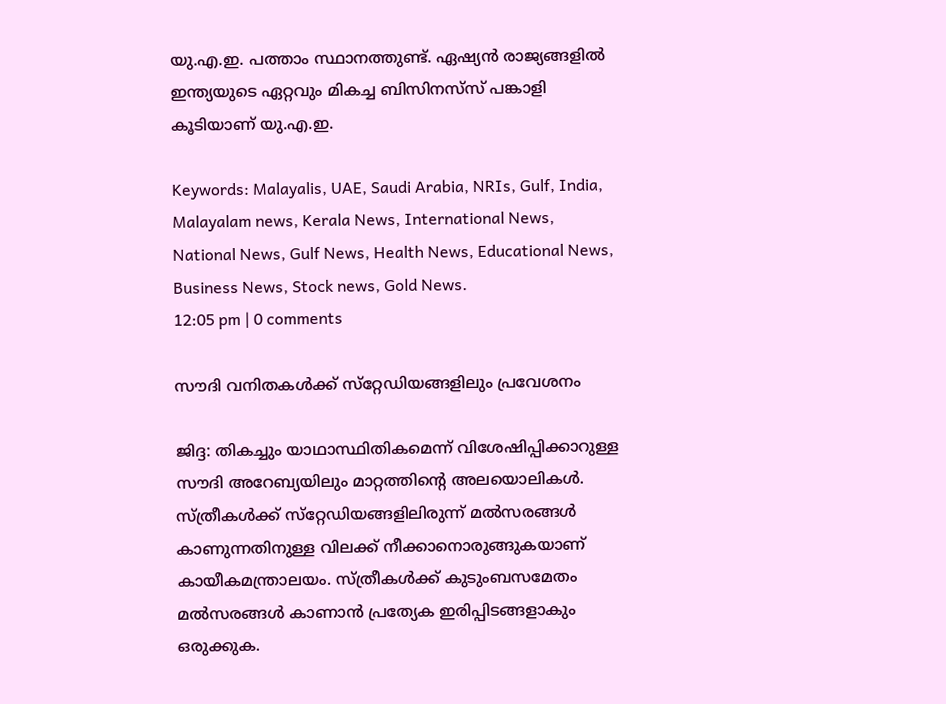യു.എ.ഇ. പത്താം സ്ഥാനത്തുണ്ട്. ഏഷ്യന്‍ രാജ്യങ്ങളില്‍ ഇന്ത്യയുടെ ഏറ്റവും മികച്ച ബിസിനസ്‌സ് പങ്കാളി കൂടിയാണ് യു.എ.ഇ.

Keywords: Malayalis, UAE, Saudi Arabia, NRIs, Gulf, India, Malayalam news, Kerala News, International News, National News, Gulf News, Health News, Educational News, Business News, Stock news, Gold News.
12:05 pm | 0 comments

സൗദി വനിതകള്‍ക്ക് സ്‌റ്റേഡിയങ്ങളിലും പ്രവേശനം

ജിദ്ദ: തികച്ചും യാഥാസ്ഥിതികമെന്ന് വിശേഷിപ്പിക്കാറുള്ള സൗദി അറേബ്യയിലും മാറ്റത്തിന്റെ അലയൊലികള്‍. സ്ത്രീകള്‍ക്ക് സ്‌റ്റേഡിയങ്ങളിലിരുന്ന് മല്‍സരങ്ങള്‍ കാണുന്നതിനുള്ള വിലക്ക് നീക്കാനൊരുങ്ങുകയാണ് കായീകമന്ത്രാലയം. സ്ത്രീകള്‍ക്ക് കുടുംബസമേതം മല്‍സരങ്ങള്‍ കാണാന്‍ പ്രത്യേക ഇരിപ്പിടങ്ങളാകും ഒരുക്കുക.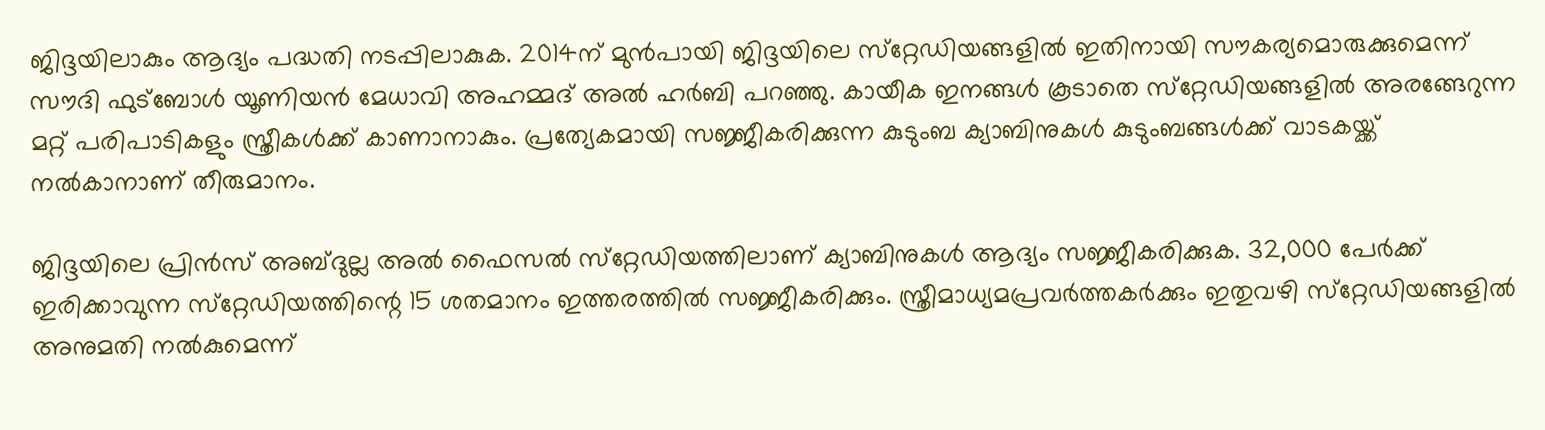ജിദ്ദയിലാകും ആദ്യം പദ്ധതി നടപ്പിലാകുക. 2014ന് മുന്‍പായി ജിദ്ദയിലെ സ്‌റ്റേഡിയങ്ങളില്‍ ഇതിനായി സൗകര്യമൊരുക്കുമെന്ന് സൗദി ഫുട്‌ബോള്‍ യൂണിയന്‍ മേധാവി അഹമ്മദ് അല്‍ ഹര്‍ബി പറഞ്ഞു. കായീക ഇനങ്ങള്‍ കൂടാതെ സ്‌റ്റേഡിയങ്ങളില്‍ അരങ്ങേറുന്ന മറ്റ് പരിപാടികളും സ്ത്രീകള്‍ക്ക് കാണാനാകും. പ്രത്യേകമായി സജ്ജീകരിക്കുന്ന കുടുംബ ക്യാബിനുകള്‍ കുടുംബങ്ങള്‍ക്ക് വാടകയ്ക്ക് നല്‍കാനാണ് തീരുമാനം.

ജിദ്ദയിലെ പ്രിന്‍സ് അബ്ദുല്ല അല്‍ ഫൈസല്‍ സ്‌റ്റേഡിയത്തിലാണ് ക്യാബിനുകള്‍ ആദ്യം സജ്ജീകരിക്കുക. 32,000 പേര്‍ക്ക് ഇരിക്കാവുന്ന സ്‌റ്റേഡിയത്തിന്റെ 15 ശതമാനം ഇത്തരത്തില്‍ സജ്ജീകരിക്കും. സ്ത്രീമാധ്യമപ്രവര്‍ത്തകര്‍ക്കും ഇതുവഴി സ്‌റ്റേഡിയങ്ങളില്‍ അനുമതി നല്‍കുമെന്ന്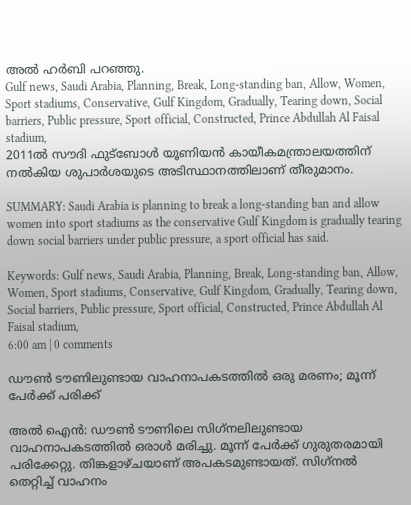അല്‍ ഹര്‍ബി പറഞ്ഞു.
Gulf news, Saudi Arabia, Planning, Break, Long-standing ban, Allow, Women, Sport stadiums, Conservative, Gulf Kingdom, Gradually, Tearing down, Social barriers, Public pressure, Sport official, Constructed, Prince Abdullah Al Faisal stadium,
2011ല്‍ സൗദി ഫുട്‌ബോള്‍ യൂണിയന്‍ കായീകമന്ത്രാലയത്തിന് നല്‍കിയ ശുപാര്‍ശയുടെ അടിസ്ഥാനത്തിലാണ് തീരുമാനം.

SUMMARY: Saudi Arabia is planning to break a long-standing ban and allow women into sport stadiums as the conservative Gulf Kingdom is gradually tearing down social barriers under public pressure, a sport official has said.

Keywords: Gulf news, Saudi Arabia, Planning, Break, Long-standing ban, Allow, Women, Sport stadiums, Conservative, Gulf Kingdom, Gradually, Tearing down, Social barriers, Public pressure, Sport official, Constructed, Prince Abdullah Al Faisal stadium,
6:00 am | 0 comments

ഡൗണ്‍ ടൗണിലുണ്ടായ വാഹനാപകടത്തില്‍ ഒരു മരണം; മൂന്ന് പേര്‍ക്ക് പരിക്ക്

അല്‍ ഐന്‍: ഡൗണ്‍ ടൗണിലെ സിഗ്‌നലിലുണ്ടായ വാഹനാപകടത്തില്‍ ഒരാള്‍ മരിച്ചു. മൂന്ന് പേര്‍ക്ക് ഗുരുതരമായി പരിക്കേറ്റു. തിങ്കളാഴ്ചയാണ് അപകടമുണ്ടായത്. സിഗ്‌നല്‍ തെറ്റിച്ച് വാഹനം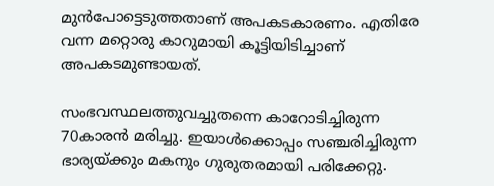മുന്‍പോട്ടെടുത്തതാണ് അപകടകാരണം. എതിരേ വന്ന മറ്റൊരു കാറുമായി കൂട്ടിയിടിച്ചാണ് അപകടമുണ്ടായത്.

സംഭവസ്ഥലത്തുവച്ചുതന്നെ കാറോടിച്ചിരുന്ന 70കാരന്‍ മരിച്ചു. ഇയാള്‍ക്കൊപ്പം സഞ്ചരിച്ചിരുന്ന ഭാര്യയ്ക്കും മകനും ഗുരുതരമായി പരിക്കേറ്റു.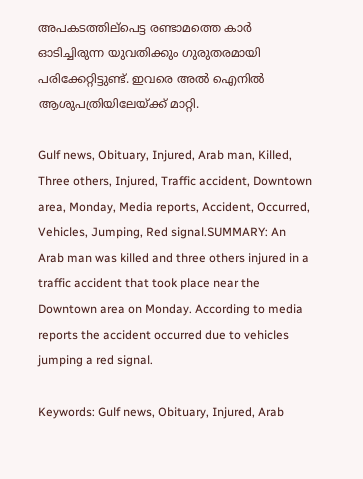അപകടത്തില്‌പെട്ട രണ്ടാമത്തെ കാര്‍ ഓടിച്ചിരുന്ന യുവതിക്കും ഗുരുതരമായി പരിക്കേറ്റിട്ടുണ്ട്. ഇവരെ അല്‍ ഐനില്‍ ആശുപത്രിയിലേയ്ക്ക് മാറ്റി.

Gulf news, Obituary, Injured, Arab man, Killed, Three others, Injured, Traffic accident, Downtown area, Monday, Media reports, Accident, Occurred, Vehicles, Jumping, Red signal.SUMMARY: An Arab man was killed and three others injured in a traffic accident that took place near the Downtown area on Monday. According to media reports the accident occurred due to vehicles jumping a red signal.

Keywords: Gulf news, Obituary, Injured, Arab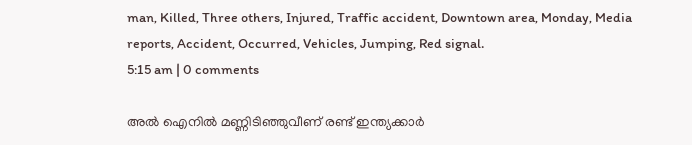man, Killed, Three others, Injured, Traffic accident, Downtown area, Monday, Media reports, Accident, Occurred, Vehicles, Jumping, Red signal.
5:15 am | 0 comments

അല്‍ ഐനില്‍ മണ്ണിടിഞ്ഞുവീണ് രണ്ട് ഇന്ത്യക്കാര്‍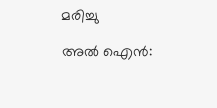മരിച്ചു

അല്‍ ഐന്‍: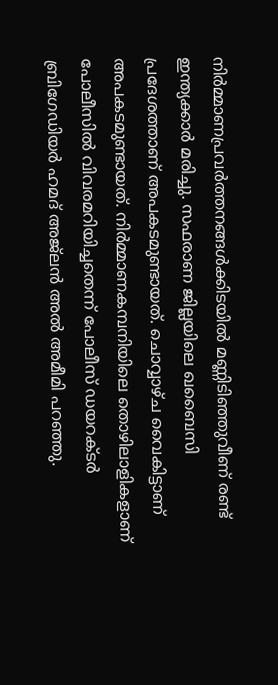നിര്‍മ്മാണപ്രവര്‍ത്തനങ്ങള്‍ക്കിടയില്‍ മണ്ണിടിഞ്ഞുവീണ് രണ്ട് ഇന്ത്യക്കാര്‍ മരിച്ചു. സഫരാണ ജില്ലയിലെ ഖബൈസി പ്രദേശത്താണ് അപകടമുണ്ടായത്. ചൊവ്വാഴ്ച വൈകിട്ടാണ് അപകടമുണ്ടായത്. നിര്‍മ്മാണകമ്പനിയിലെ തൊഴിലാളികളാണ് പോലീസില്‍ വിവരമറിയിച്ചതെന്ന് പോലീസ് ഡയറക്ടര്‍ ബ്രിഗേഡിയര്‍ ഹമദ് അജ്‌ലന്‍ അല്‍ അമീമി പറഞ്ഞു.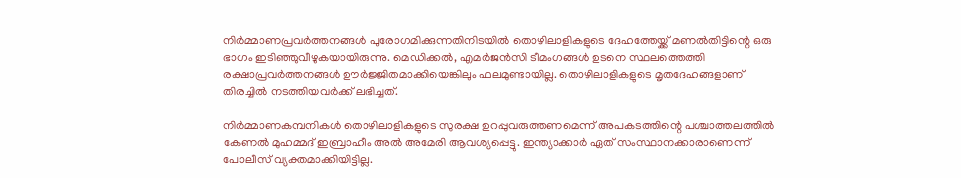നിര്‍മ്മാണപ്രവര്‍ത്തനങ്ങള്‍ പുരോഗമിക്കുന്നതിനിടയില്‍ തൊഴിലാളികളുടെ ദേഹത്തേയ്ക്ക് മണല്‍തിട്ടിന്റെ ഒരു ഭാഗം ഇടിഞ്ഞുവീഴുകയായിരുന്നു. മെഡിക്കല്‍, എമര്‍ജന്‍സി ടീമംഗങ്ങള്‍ ഉടനെ സ്ഥലത്തെത്തി രക്ഷാപ്രവര്‍ത്തനങ്ങള്‍ ഊര്‍ജ്ജിതമാക്കിയെങ്കിലും ഫലമുണ്ടായില്ല. തൊഴിലാളികളുടെ മൃതദേഹങ്ങളാണ് തിരച്ചില്‍ നടത്തിയവര്‍ക്ക് ലഭിച്ചത്.

നിര്‍മ്മാണകമ്പനികള്‍ തൊഴിലാളികളുടെ സുരക്ഷ ഉറപ്പുവരുത്തണമെന്ന് അപകടത്തിന്റെ പശ്ചാത്തലത്തില്‍ കേണല്‍ മുഹമ്മദ് ഇബ്രാഹീം അല്‍ അമേരി ആവശ്യപ്പെട്ടു. ഇന്ത്യാക്കാര്‍ ഏത് സംസ്ഥാനക്കാരാണെന്ന് പോലീസ് വ്യക്തമാക്കിയിട്ടില്ല.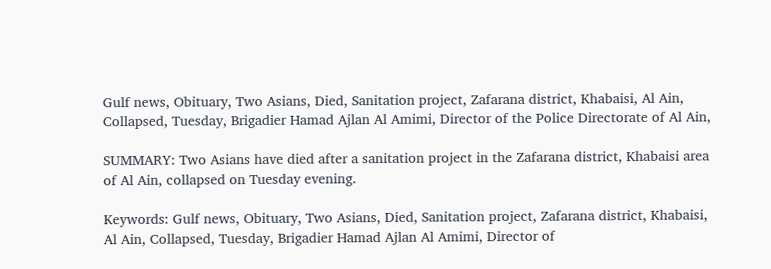Gulf news, Obituary, Two Asians, Died, Sanitation project, Zafarana district, Khabaisi, Al Ain, Collapsed, Tuesday, Brigadier Hamad Ajlan Al Amimi, Director of the Police Directorate of Al Ain,

SUMMARY: Two Asians have died after a sanitation project in the Zafarana district, Khabaisi area of Al Ain, collapsed on Tuesday evening.

Keywords: Gulf news, Obituary, Two Asians, Died, Sanitation project, Zafarana district, Khabaisi, Al Ain, Collapsed, Tuesday, Brigadier Hamad Ajlan Al Amimi, Director of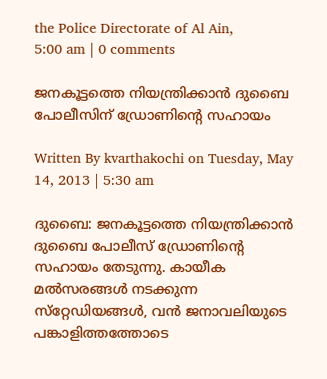the Police Directorate of Al Ain,
5:00 am | 0 comments

ജനകൂട്ടത്തെ നിയന്ത്രിക്കാന്‍ ദുബൈ പോലീസിന് ഡ്രോണിന്റെ സഹായം

Written By kvarthakochi on Tuesday, May 14, 2013 | 5:30 am

ദുബൈ: ജനകൂട്ടത്തെ നിയന്ത്രിക്കാന്‍ ദുബൈ പോലീസ് ഡ്രോണിന്റെ സഹായം തേടുന്നു. കായീക മല്‍സരങ്ങള്‍ നടക്കുന്ന സ്‌റ്റേഡിയങ്ങള്‍, വന്‍ ജനാവലിയുടെ പങ്കാളിത്തത്തോടെ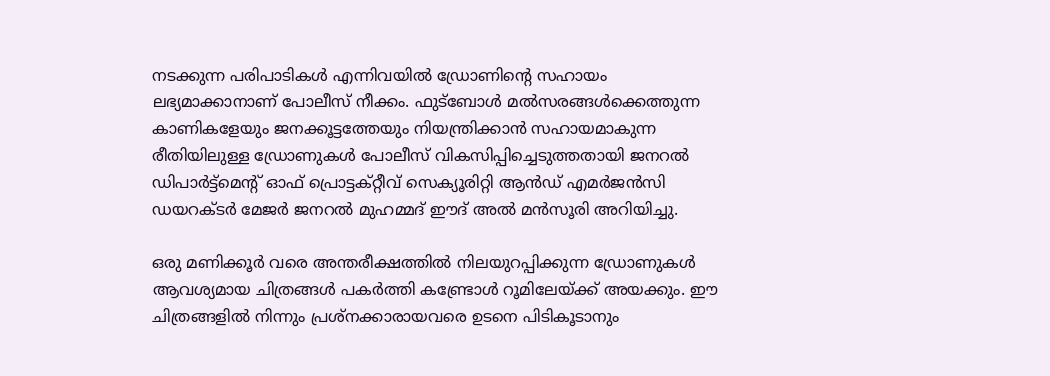നടക്കുന്ന പരിപാടികള്‍ എന്നിവയില്‍ ഡ്രോണിന്റെ സഹായം ലഭ്യമാക്കാനാണ് പോലീസ് നീക്കം. ഫുട്‌ബോള്‍ മല്‍സരങ്ങള്‍ക്കെത്തുന്ന കാണികളേയും ജനക്കൂട്ടത്തേയും നിയന്ത്രിക്കാന്‍ സഹായമാകുന്ന രീതിയിലുള്ള ഡ്രോണുകള്‍ പോലീസ് വികസിപ്പിച്ചെടുത്തതായി ജനറല്‍ ഡിപാര്‍ട്ട്‌മെന്റ് ഓഫ് പ്രൊട്ടക്റ്റീവ് സെക്യൂരിറ്റി ആന്‍ഡ് എമര്‍ജന്‍സി ഡയറക്ടര്‍ മേജര്‍ ജനറല്‍ മുഹമ്മദ് ഈദ് അല്‍ മന്‍സൂരി അറിയിച്ചു.

ഒരു മണിക്കൂര്‍ വരെ അന്തരീക്ഷത്തില്‍ നിലയുറപ്പിക്കുന്ന ഡ്രോണുകള്‍ ആവശ്യമായ ചിത്രങ്ങള്‍ പകര്‍ത്തി കണ്ട്രോള്‍ റൂമിലേയ്ക്ക് അയക്കും. ഈ ചിത്രങ്ങളില്‍ നിന്നും പ്രശ്‌നക്കാരായവരെ ഉടനെ പിടികൂടാനും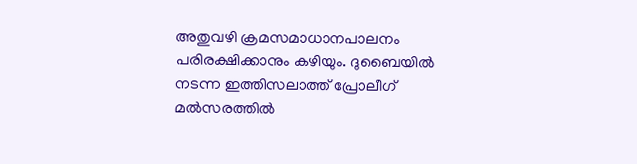അതുവഴി ക്രമസമാധാനപാലനം പരിരക്ഷിക്കാനും കഴിയും. ദുബൈയില്‍ നടന്ന ഇത്തിസലാത്ത് പ്രോലീഗ് മല്‍സരത്തില്‍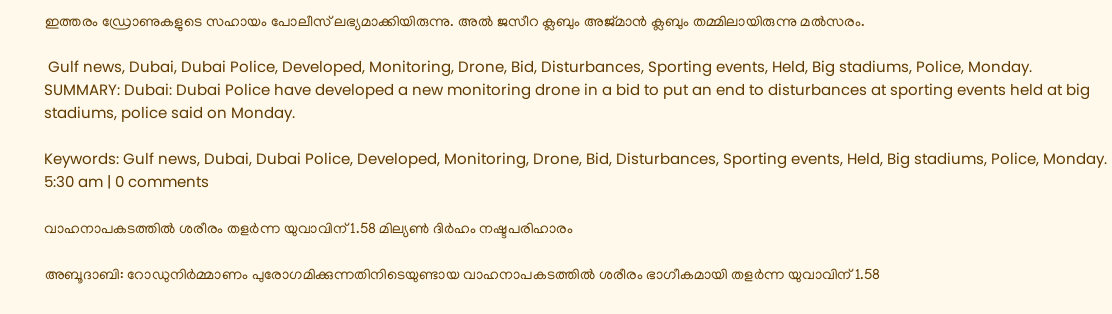ഇത്തരം ഡ്രോണുകളുടെ സഹായം പോലീസ് ലഭ്യമാക്കിയിരുന്നു. അല്‍ ജസീറ ക്ലബും അജ്മാന്‍ ക്ലബും തമ്മിലായിരുന്നു മല്‍സരം.

 Gulf news, Dubai, Dubai Police, Developed, Monitoring, Drone, Bid, Disturbances, Sporting events, Held, Big stadiums, Police, Monday.
SUMMARY: Dubai: Dubai Police have developed a new monitoring drone in a bid to put an end to disturbances at sporting events held at big stadiums, police said on Monday.

Keywords: Gulf news, Dubai, Dubai Police, Developed, Monitoring, Drone, Bid, Disturbances, Sporting events, Held, Big stadiums, Police, Monday.
5:30 am | 0 comments

വാഹനാപകടത്തില്‍ ശരീരം തളര്‍ന്ന യുവാവിന് 1.58 മില്യണ്‍ ദിര്‍ഹം നഷ്ടപരിഹാരം

അബൂദാബി: റോഡുനിര്‍മ്മാണം പുരോഗമിക്കുന്നതിനിടെയുണ്ടായ വാഹനാപകടത്തില്‍ ശരീരം ഭാഗീകമായി തളര്‍ന്ന യുവാവിന് 1.58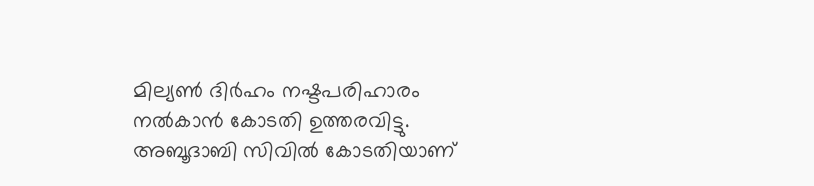മില്യണ്‍ ദിര്‍ഹം നഷ്ടപരിഹാരം നല്‍കാന്‍ കോടതി ഉത്തരവിട്ടു. അബൂദാബി സിവില്‍ കോടതിയാണ്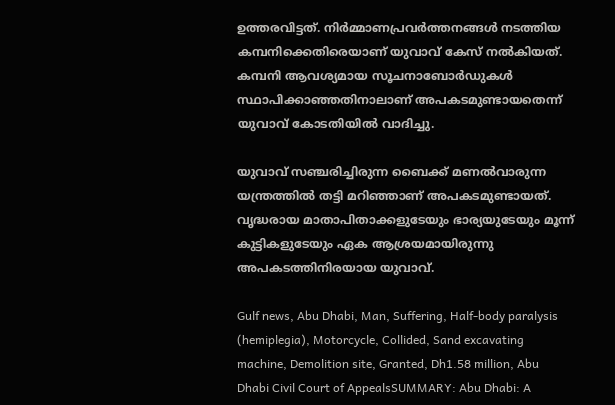ഉത്തരവിട്ടത്. നിര്‍മ്മാണപ്രവര്‍ത്തനങ്ങള്‍ നടത്തിയ കമ്പനിക്കെതിരെയാണ് യുവാവ് കേസ് നല്‍കിയത്. കമ്പനി ആവശ്യമായ സൂചനാബോര്‍ഡുകള്‍ സ്ഥാപിക്കാഞ്ഞതിനാലാണ് അപകടമുണ്ടായതെന്ന് യുവാവ് കോടതിയില്‍ വാദിച്ചു.

യുവാവ് സഞ്ചരിച്ചിരുന്ന ബൈക്ക് മണല്‍വാരുന്ന യന്ത്രത്തില്‍ തട്ടി മറിഞ്ഞാണ് അപകടമുണ്ടായത്. വൃദ്ധരായ മാതാപിതാക്കളുടേയും ഭാര്യയുടേയും മൂന്ന് കുട്ടികളുടേയും ഏക ആശ്രയമായിരുന്നു അപകടത്തിനിരയായ യുവാവ്.

Gulf news, Abu Dhabi, Man, Suffering, Half-body paralysis (hemiplegia), Motorcycle, Collided, Sand excavating machine, Demolition site, Granted, Dh1.58 million, Abu Dhabi Civil Court of AppealsSUMMARY: Abu Dhabi: A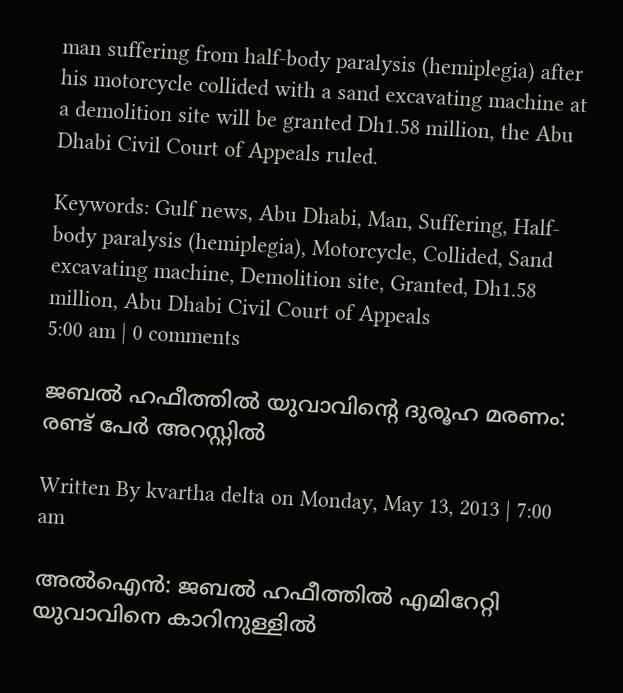man suffering from half-body paralysis (hemiplegia) after his motorcycle collided with a sand excavating machine at a demolition site will be granted Dh1.58 million, the Abu Dhabi Civil Court of Appeals ruled.

Keywords: Gulf news, Abu Dhabi, Man, Suffering, Half-body paralysis (hemiplegia), Motorcycle, Collided, Sand excavating machine, Demolition site, Granted, Dh1.58 million, Abu Dhabi Civil Court of Appeals
5:00 am | 0 comments

ജബല്‍ ഹഫീത്തില്‍ യുവാവിന്റെ ദുരൂഹ മരണം: രണ്ട് പേര്‍ അറസ്റ്റില്‍

Written By kvartha delta on Monday, May 13, 2013 | 7:00 am

അല്‍ഐന്‍: ജബല്‍ ഹഫീത്തില്‍ എമിറേറ്റി യുവാവിനെ കാറിനുള്ളില്‍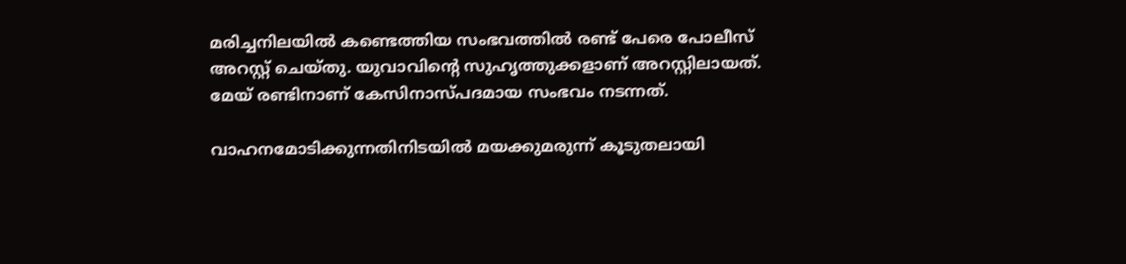മരിച്ചനിലയില്‍ കണ്ടെത്തിയ സംഭവത്തില്‍ രണ്ട് പേരെ പോലീസ് അറസ്റ്റ് ചെയ്തു. യുവാവിന്റെ സുഹൃത്തുക്കളാണ് അറസ്റ്റിലായത്. മേയ് രണ്ടിനാണ് കേസിനാസ്പദമായ സംഭവം നടന്നത്.

വാഹനമോടിക്കുന്നതിനിടയില്‍ മയക്കുമരുന്ന് കൂടുതലായി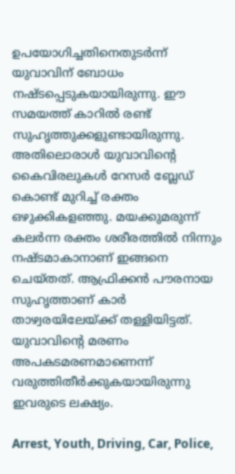ഉപയോഗിച്ചതിനെതുടര്‍ന്ന് യുവാവിന് ബോധം നഷ്ടപ്പെടുകയായിരുന്നു. ഈ സമയത്ത് കാറില്‍ രണ്ട് സുഹൃത്തുക്കളുണ്ടായിരുന്നു. അതിലൊരാള്‍ യുവാവിന്റെ കൈവിരലുകള്‍ റേസര്‍ ബ്ലേഡ് കൊണ്ട് മുറിച്ച് രക്തം ഒഴുക്കികളഞ്ഞു. മയക്കുമരുന്ന് കലര്‍ന്ന രക്തം ശരീരത്തില്‍ നിന്നും നഷ്ടമാകാനാണ് ഇങ്ങനെ ചെയ്തത്. ആഫ്രിക്കന്‍ പൗരനായ സുഹൃത്താണ് കാര്‍ താഴ്വരയിലേയ്ക്ക് തള്ളിയിട്ടത്. യുവാവിന്റെ മരണം അപകടമരണമാണെന്ന് വരുത്തിതീര്‍ക്കുകയായിരുന്നു ഇവരുടെ ലക്ഷ്യം.

Arrest, Youth, Driving, Car, Police,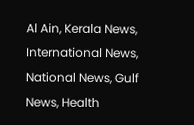Al Ain, Kerala News, International News, National News, Gulf News, Health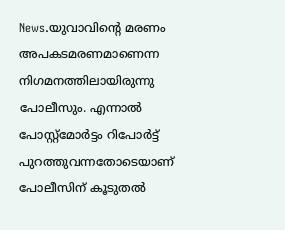News.യുവാവിന്റെ മരണം അപകടമരണമാണെന്ന നിഗമനത്തിലായിരുന്നു പോലീസും. എന്നാല്‍ പോസ്റ്റ്‌മോര്‍ട്ടം റിപോര്‍ട്ട് പുറത്തുവന്നതോടെയാണ് പോലീസിന് കൂടുതല്‍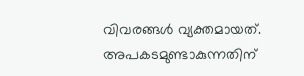വിവരങ്ങള്‍ വ്യക്തമായത്. അപകടമുണ്ടാകുന്നതിന്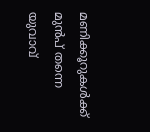മണിക്കൂറുകള്‍ക്ക് മുന്‍പ് തന്നെ യുവാവ്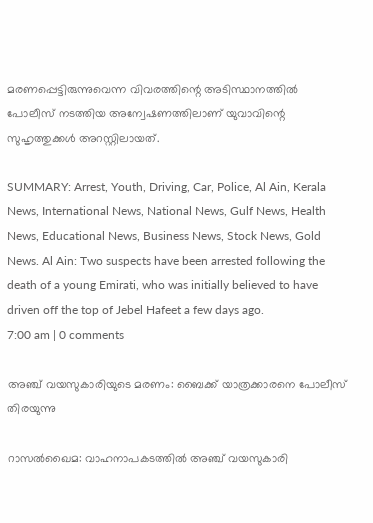മരണപ്പെട്ടിരുന്നുവെന്ന വിവരത്തിന്റെ അടിസ്ഥാനത്തില്‍ പോലീസ് നടത്തിയ അന്വേഷണത്തിലാണ് യുവാവിന്റെ സുഹൃത്തുക്കള്‍ അറസ്റ്റിലായത്.

SUMMARY: Arrest, Youth, Driving, Car, Police, Al Ain, Kerala News, International News, National News, Gulf News, Health News, Educational News, Business News, Stock News, Gold News. Al Ain: Two suspects have been arrested following the death of a young Emirati, who was initially believed to have driven off the top of Jebel Hafeet a few days ago.
7:00 am | 0 comments

അഞ്ച് വയസുകാരിയുടെ മരണം: ബൈക്ക് യാത്രക്കാരനെ പോലീസ് തിരയുന്നു

റാസല്‍ഖൈമ: വാഹനാപകടത്തില്‍ അഞ്ച് വയസുകാരി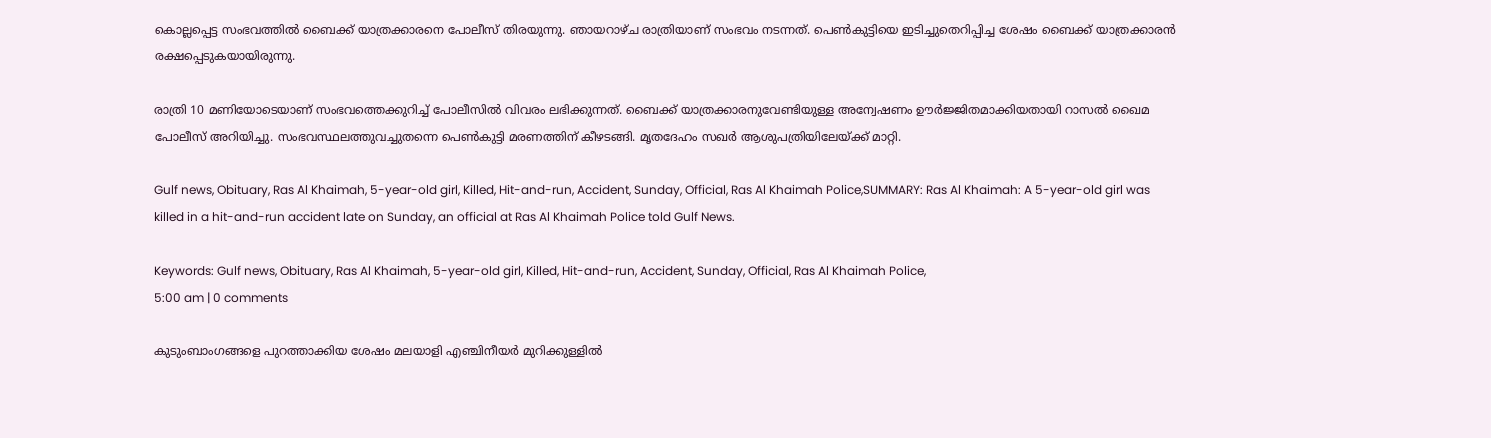കൊല്ലപ്പെട്ട സംഭവത്തില്‍ ബൈക്ക് യാത്രക്കാരനെ പോലീസ് തിരയുന്നു. ഞായറാഴ്ച രാത്രിയാണ് സംഭവം നടന്നത്. പെണ്‍കുട്ടിയെ ഇടിച്ചുതെറിപ്പിച്ച ശേഷം ബൈക്ക് യാത്രക്കാരന്‍ രക്ഷപ്പെടുകയായിരുന്നു.

രാത്രി 10 മണിയോടെയാണ് സംഭവത്തെക്കുറിച്ച് പോലീസില്‍ വിവരം ലഭിക്കുന്നത്. ബൈക്ക് യാത്രക്കാരനുവേണ്ടിയുള്ള അന്വേഷണം ഊര്‍ജ്ജിതമാക്കിയതായി റാസല്‍ ഖൈമ പോലീസ് അറിയിച്ചു. സംഭവസ്ഥലത്തുവച്ചുതന്നെ പെണ്‍കുട്ടി മരണത്തിന് കീഴടങ്ങി. മൃതദേഹം സഖര്‍ ആശുപത്രിയിലേയ്ക്ക് മാറ്റി.

Gulf news, Obituary, Ras Al Khaimah, 5-year-old girl, Killed, Hit-and-run, Accident, Sunday, Official, Ras Al Khaimah Police,SUMMARY: Ras Al Khaimah: A 5-year-old girl was killed in a hit-and-run accident late on Sunday, an official at Ras Al Khaimah Police told Gulf News.

Keywords: Gulf news, Obituary, Ras Al Khaimah, 5-year-old girl, Killed, Hit-and-run, Accident, Sunday, Official, Ras Al Khaimah Police,
5:00 am | 0 comments

കുടുംബാംഗങ്ങളെ പുറത്താക്കിയ ശേഷം മലയാളി എഞ്ചിനീയര്‍ മുറിക്കുള്ളില്‍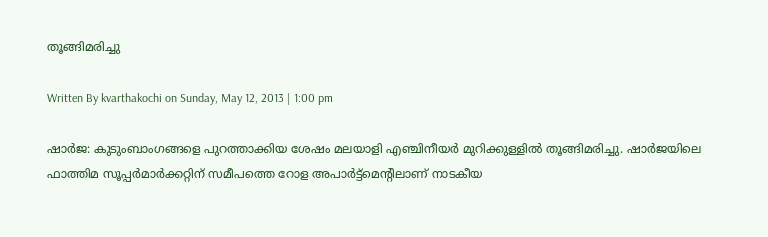തൂങ്ങിമരിച്ചു

Written By kvarthakochi on Sunday, May 12, 2013 | 1:00 pm

ഷാര്‍ജ: കുടുംബാംഗങ്ങളെ പുറത്താക്കിയ ശേഷം മലയാളി എഞ്ചിനീയര്‍ മുറിക്കുള്ളില്‍ തൂങ്ങിമരിച്ചു. ഷാര്‍ജയിലെ ഫാത്തിമ സൂപ്പര്‍മാര്‍ക്കറ്റിന് സമീപത്തെ റോള അപാര്‍ട്ട്‌മെന്റിലാണ് നാടകീയ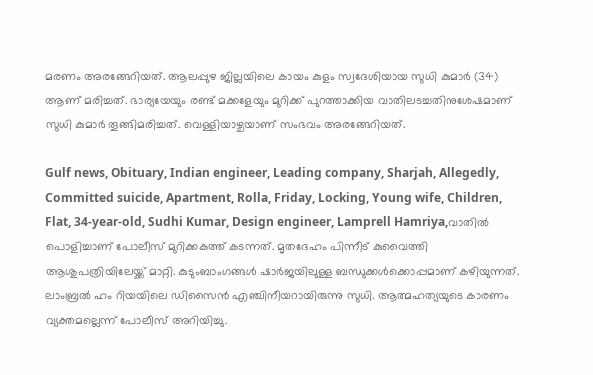മരണം അരങ്ങേറിയത്. ആലപ്പുഴ ജില്ലയിലെ കായം കുളം സ്വദേശിയായ സുധി കുമാര്‍ (34) ആണ് മരിച്ചത്. ഭാര്യയേയും രണ്ട് മക്കളേയും മുറിക്ക് പുറത്താക്കിയ വാതിലടച്ചതിനുശേഷമാണ് സുധി കുമാര്‍ തൂങ്ങിമരിച്ചത്. വെള്ളിയാഴ്ചയാണ് സംഭവം അരങ്ങേറിയത്.

Gulf news, Obituary, Indian engineer, Leading company, Sharjah, Allegedly, Committed suicide, Apartment, Rolla, Friday, Locking, Young wife, Children, Flat, 34-year-old, Sudhi Kumar, Design engineer, Lamprell Hamriya,വാതില്‍ പൊളിച്ചാണ് പോലീസ് മുറിക്കകത്ത് കടന്നത്. മൃതദേഹം പിന്നീട് കുവൈത്തി ആശുപത്രിയിലേയ്ക്ക് മാറ്റി. കുടുംബാംഗങ്ങള്‍ ഷാര്‍ജയിലുള്ള ബന്ധുക്കള്‍ക്കൊപ്പമാണ് കഴിയുന്നത്. ലാംബ്രല്‍ ഹം റിയയിലെ ഡിസൈന്‍ എഞ്ചിനീയറായിരുന്നു സുധി. ആത്മഹത്യയുടെ കാരണം വ്യക്തമല്ലെന്ന് പോലീസ് അറിയിച്ചു.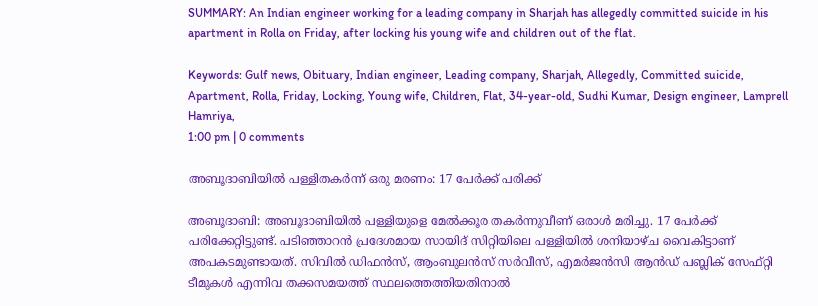SUMMARY: An Indian engineer working for a leading company in Sharjah has allegedly committed suicide in his apartment in Rolla on Friday, after locking his young wife and children out of the flat.

Keywords: Gulf news, Obituary, Indian engineer, Leading company, Sharjah, Allegedly, Committed suicide, Apartment, Rolla, Friday, Locking, Young wife, Children, Flat, 34-year-old, Sudhi Kumar, Design engineer, Lamprell Hamriya,
1:00 pm | 0 comments

അബൂദാബിയില്‍ പള്ളിതകര്‍ന്ന് ഒരു മരണം: 17 പേര്‍ക്ക് പരിക്ക്

അബൂദാബി: അബൂദാബിയില്‍ പള്ളിയുളെ മേല്‍ക്കൂര തകര്‍ന്നുവീണ് ഒരാള്‍ മരിച്ചു. 17 പേര്‍ക്ക് പരിക്കേറ്റിട്ടുണ്ട്. പടിഞ്ഞാറന്‍ പ്രദേശമായ സായിദ് സിറ്റിയിലെ പള്ളിയില്‍ ശനിയാഴ്ച വൈകിട്ടാണ് അപകടമുണ്ടായത്. സിവില്‍ ഡിഫന്‍സ്, ആംബുലന്‍സ് സര്‍വീസ്, എമര്‍ജന്‍സി ആന്‍ഡ് പബ്ലിക് സേഫ്റ്റി ടീമുകള്‍ എന്നിവ തക്കസമയത്ത് സ്ഥലത്തെത്തിയതിനാല്‍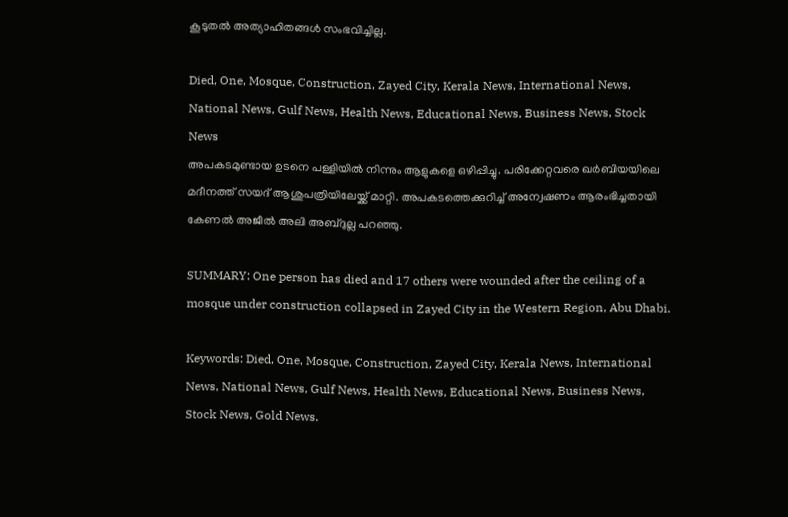കൂടുതല്‍ അത്യാഹിതങ്ങള്‍ സംഭവിച്ചില്ല.

Died, One, Mosque, Construction, Zayed City, Kerala News, International News, National News, Gulf News, Health News, Educational News, Business News, Stock News
അപകടമുണ്ടായ ഉടനെ പള്ളിയില്‍ നിന്നും ആളുകളെ ഒഴിപ്പിച്ചു. പരിക്കേറ്റവരെ ഖര്‍ബിയയിലെ മദീനത്ത് സയദ് ആശുപത്രിയിലേയ്ക്ക് മാറ്റി. അപകടത്തെക്കുറിച്ച് അന്വേഷണം ആരംഭിച്ചതായി കേണല്‍ അജീല്‍ അലി അബ്ദുല്ല പറഞ്ഞു.

SUMMARY: One person has died and 17 others were wounded after the ceiling of a mosque under construction collapsed in Zayed City in the Western Region, Abu Dhabi.

Keywords: Died, One, Mosque, Construction, Zayed City, Kerala News, International News, National News, Gulf News, Health News, Educational News, Business News, Stock News, Gold News.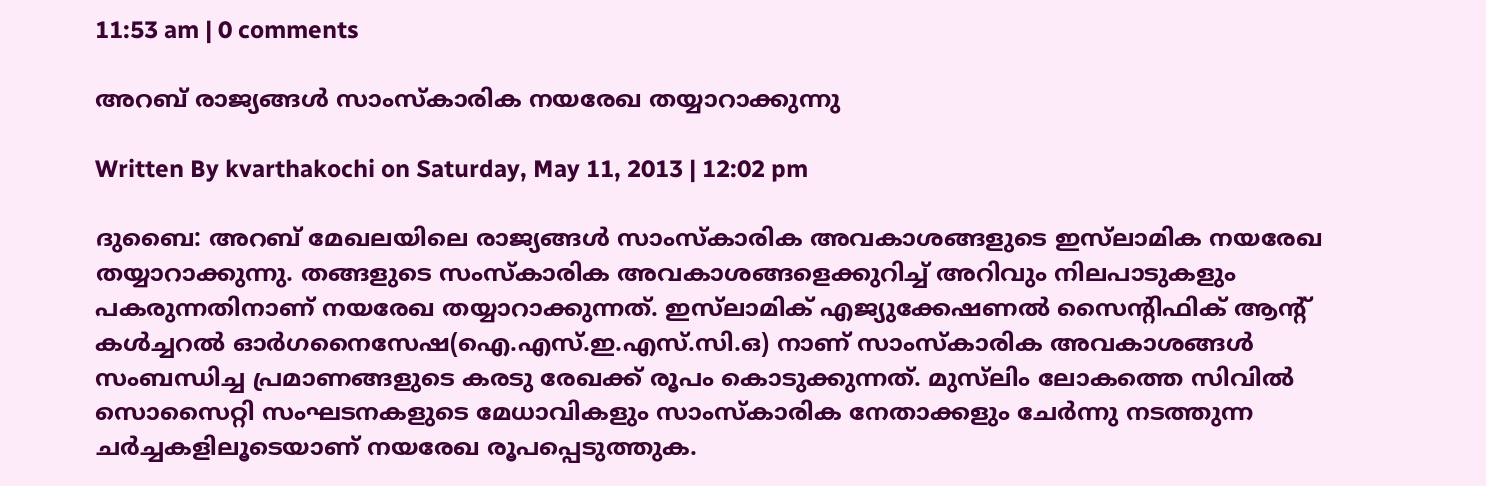11:53 am | 0 comments

അറബ് രാജ്യങ്ങള്‍ സാംസ്‌കാരിക നയരേഖ തയ്യാറാക്കുന്നു

Written By kvarthakochi on Saturday, May 11, 2013 | 12:02 pm

ദുബൈ: അറബ് മേഖലയിലെ രാജ്യങ്ങള്‍ സാംസ്‌കാരിക അവകാശങ്ങളുടെ ഇസ്‌ലാമിക നയരേഖ തയ്യാറാക്കുന്നു. തങ്ങളുടെ സംസ്‌കാരിക അവകാശങ്ങളെക്കുറിച്ച് അറിവും നിലപാടുകളും പകരുന്നതിനാണ് നയരേഖ തയ്യാറാക്കുന്നത്. ഇസ്‌ലാമിക് എജ്യുക്കേഷണല്‍ സൈന്റിഫിക് ആന്റ് കള്‍ച്ചറല്‍ ഓര്‍ഗനൈസേഷ(ഐ.എസ്.ഇ.എസ്.സി.ഒ) നാണ് സാംസ്‌കാരിക അവകാശങ്ങള്‍ സംബന്ധിച്ച പ്രമാണങ്ങളുടെ കരടു രേഖക്ക് രൂപം കൊടുക്കുന്നത്. മുസ്‌ലിം ലോകത്തെ സിവില്‍ സൊസൈറ്റി സംഘടനകളുടെ മേധാവികളും സാംസ്‌കാരിക നേതാക്കളും ചേര്‍ന്നു നടത്തുന്ന ചര്‍ച്ചകളിലൂടെയാണ് നയരേഖ രൂപപ്പെടുത്തുക.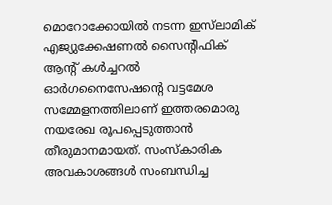മൊറോക്കോയില്‍ നടന്ന ഇസ്‌ലാമിക് എജ്യുക്കേഷണല്‍ സൈന്റിഫിക് ആന്റ് കള്‍ച്ചറല്‍ ഓര്‍ഗനൈസേഷന്റെ വട്ടമേശ സമ്മേളനത്തിലാണ് ഇത്തരമൊരു നയരേഖ രൂപപ്പെടുത്താന്‍ തീരുമാനമായത്. സംസ്‌കാരിക അവകാശങ്ങള്‍ സംബന്ധിച്ച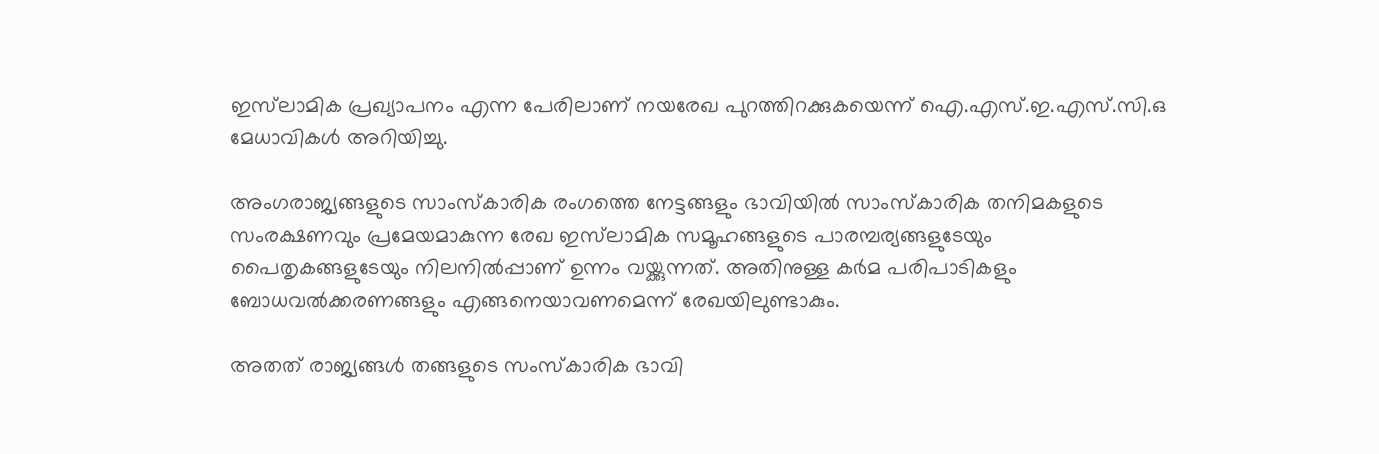ഇസ്‌ലാമിക പ്രഖ്യാപനം എന്ന പേരിലാണ് നയരേഖ പുറത്തിറക്കുകയെന്ന് ഐ.എസ്.ഇ.എസ്.സി.ഒ മേധാവികള്‍ അറിയിച്ചു.

അംഗരാജ്യങ്ങളുടെ സാംസ്‌കാരിക രംഗത്തെ നേട്ടങ്ങളും ഭാവിയില്‍ സാംസ്‌കാരിക തനിമകളുടെ സംരക്ഷണവും പ്രമേയമാകുന്ന രേഖ ഇസ്‌ലാമിക സമൂഹങ്ങളുടെ പാരമ്പര്യങ്ങളുടേയും പൈതൃകങ്ങളുടേയും നിലനില്‍പ്പാണ് ഉന്നം വയ്ക്കുന്നത്. അതിനുള്ള കര്‍മ പരിപാടികളും ബോധവല്‍ക്കരണങ്ങളും എങ്ങനെയാവണമെന്ന് രേഖയിലുണ്ടാകും.

അതത് രാജ്യങ്ങള്‍ തങ്ങളുടെ സംസ്‌കാരിക ഭാവി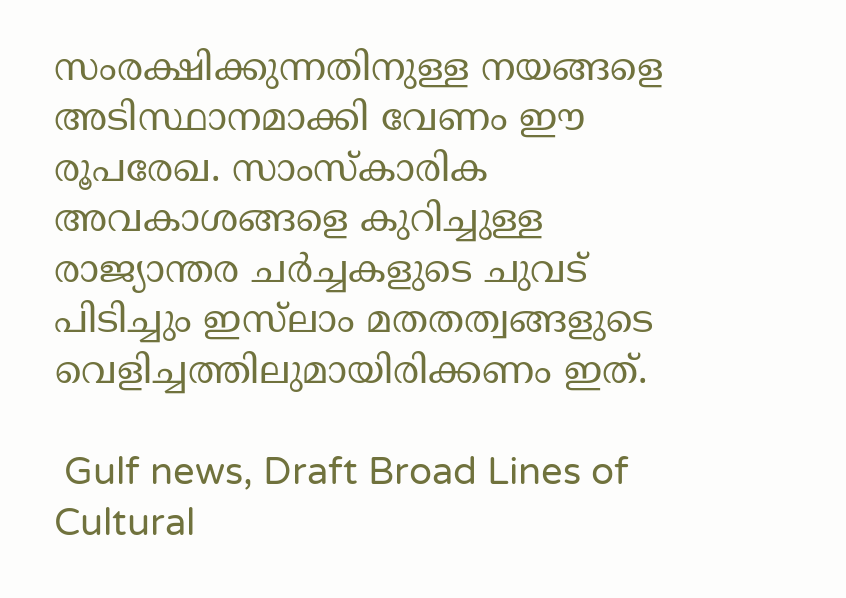സംരക്ഷിക്കുന്നതിനുള്ള നയങ്ങളെ അടിസ്ഥാനമാക്കി വേണം ഈ രൂപരേഖ. സാംസ്‌കാരിക അവകാശങ്ങളെ കുറിച്ചുള്ള രാജ്യാന്തര ചര്‍ച്ചകളുടെ ചുവട് പിടിച്ചും ഇസ്‌ലാം മതതത്വങ്ങളുടെ വെളിച്ചത്തിലുമായിരിക്കണം ഇത്.

 Gulf news, Draft Broad Lines of Cultural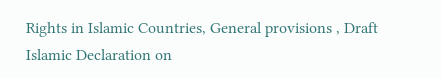Rights in Islamic Countries, General provisions , Draft Islamic Declaration on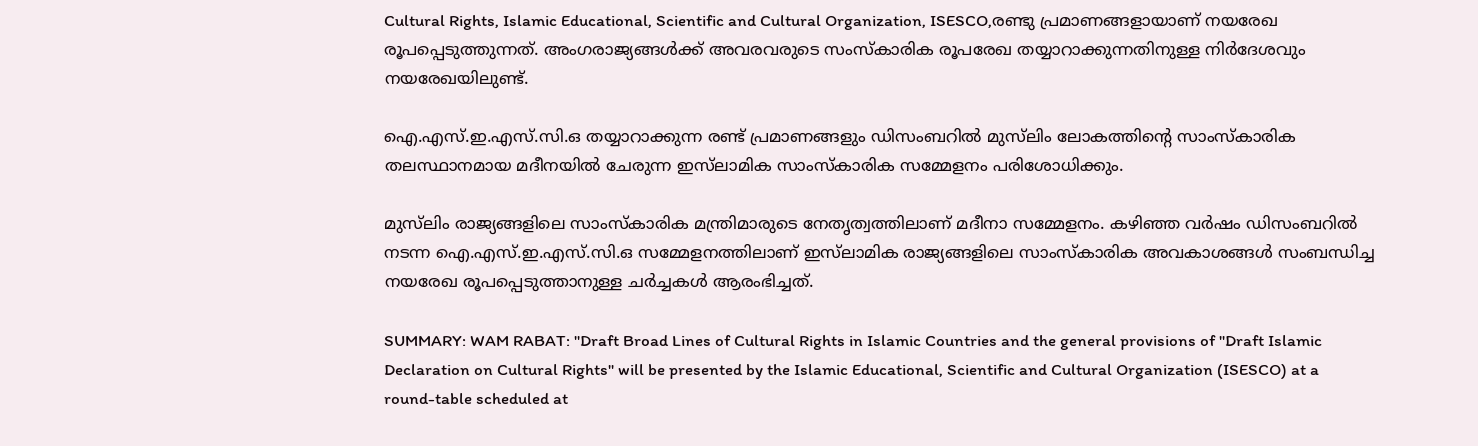Cultural Rights, Islamic Educational, Scientific and Cultural Organization, ISESCO,രണ്ടു പ്രമാണങ്ങളായാണ് നയരേഖ രൂപപ്പെടുത്തുന്നത്. അംഗരാജ്യങ്ങള്‍ക്ക് അവരവരുടെ സംസ്‌കാരിക രൂപരേഖ തയ്യാറാക്കുന്നതിനുള്ള നിര്‍ദേശവും നയരേഖയിലുണ്ട്.

ഐ.എസ്.ഇ.എസ്.സി.ഒ തയ്യാറാക്കുന്ന രണ്ട് പ്രമാണങ്ങളും ഡിസംബറില്‍ മുസ്‌ലിം ലോകത്തിന്റെ സാംസ്‌കാരിക തലസ്ഥാനമായ മദീനയില്‍ ചേരുന്ന ഇസ്‌ലാമിക സാംസ്‌കാരിക സമ്മേളനം പരിശോധിക്കും.

മുസ്‌ലിം രാജ്യങ്ങളിലെ സാംസ്‌കാരിക മന്ത്രിമാരുടെ നേതൃത്വത്തിലാണ് മദീനാ സമ്മേളനം. കഴിഞ്ഞ വര്‍ഷം ഡിസംബറില്‍ നടന്ന ഐ.എസ്.ഇ.എസ്.സി.ഒ സമ്മേളനത്തിലാണ് ഇസ്‌ലാമിക രാജ്യങ്ങളിലെ സാംസ്‌കാരിക അവകാശങ്ങള്‍ സംബന്ധിച്ച നയരേഖ രൂപപ്പെടുത്താനുള്ള ചര്‍ച്ചകള്‍ ആരംഭിച്ചത്.

SUMMARY: WAM RABAT: "Draft Broad Lines of Cultural Rights in Islamic Countries and the general provisions of "Draft Islamic Declaration on Cultural Rights" will be presented by the Islamic Educational, Scientific and Cultural Organization (ISESCO) at a round-table scheduled at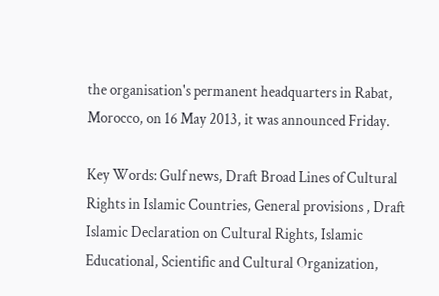the organisation's permanent headquarters in Rabat, Morocco, on 16 May 2013, it was announced Friday.

Key Words: Gulf news, Draft Broad Lines of Cultural Rights in Islamic Countries, General provisions , Draft Islamic Declaration on Cultural Rights, Islamic Educational, Scientific and Cultural Organization,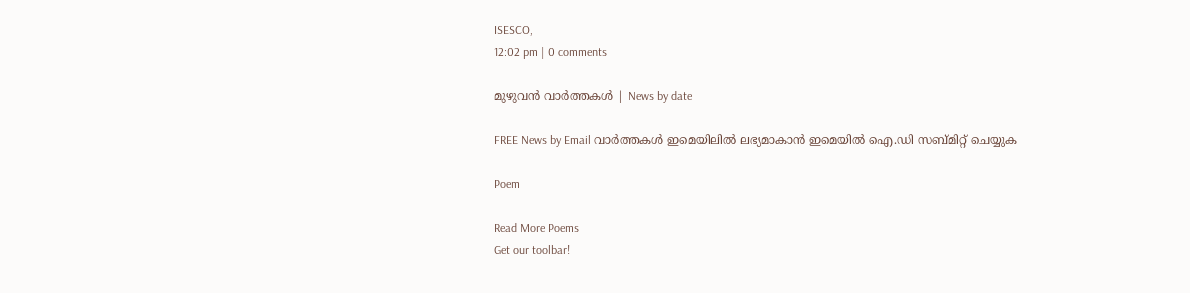ISESCO,
12:02 pm | 0 comments

മുഴുവന്‍ വാര്‍ത്തകള്‍ | News by date

FREE News by Email വാര്‍ത്തകള്‍ ഇമെയിലില്‍ ലഭ്യമാകാന്‍ ഇമെയില്‍ ഐ.ഡി സബ്മിറ്റ് ചെയ്യുക

Poem

Read More Poems
Get our toolbar!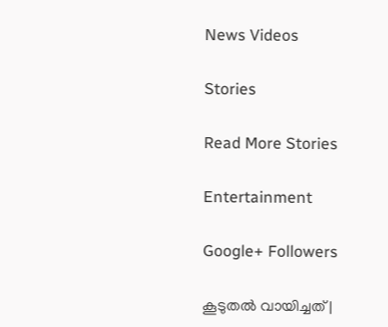News Videos

Stories

Read More Stories

Entertainment

Google+ Followers

കൂടുതല്‍ വായിച്ചത് |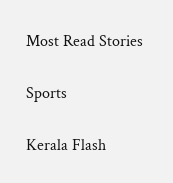Most Read Stories

Sports

Kerala Flash